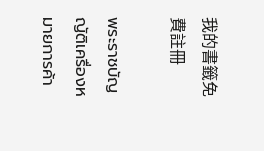我的書籤免費註冊

พระราชบัญญัติเครื่องหมายการค้า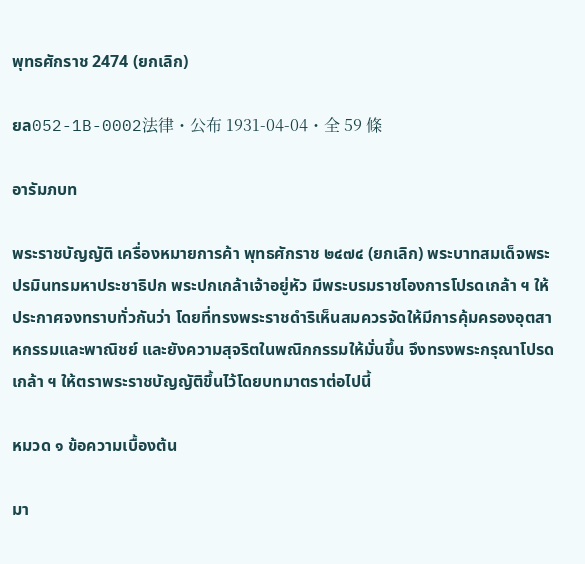พุทธศักราช 2474 (ยกเลิก)

ยล052-1B-0002法律・公布 1931-04-04・全 59 條

อารัมภบท

พระราชบัญญัติ เครื่องหมายการค้า พุทธศักราช ๒๔๗๔ (ยกเลิก) พระบาทสมเด็จพระปรมินทรมหาประชาธิปก พระปกเกล้าเจ้าอยู่หัว มีพระบรมราชโองการโปรดเกล้า ฯ ให้ประกาศจงทราบทั่วกันว่า โดยที่ทรงพระราชดำริเห็นสมควรจัดให้มีการคุ้มครองอุตสาหกรรมและพาณิชย์ และยังความสุจริตในพณิกกรรมให้มั่นขึ้น จึงทรงพระกรุณาโปรดเกล้า ฯ ให้ตราพระราชบัญญัติขึ้นไว้โดยบทมาตราต่อไปนี้

หมวด ๑ ข้อความเบื้องต้น

มา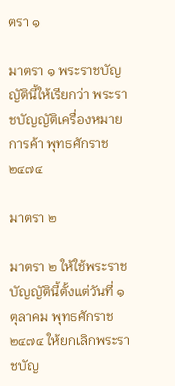ตรา ๑

มาตรา ๑ พระราชบัญญัตินี้ให้เรียกว่า พระราชบัญญัติเครื่องหมายการค้า พุทธศักราช ๒๔๗๔

มาตรา ๒

มาตรา ๒ ให้ใช้พระราชบัญญัตินี้ตั้งแต่วันที่ ๑ ตุลาคม พุทธศักราช ๒๔๗๔ ให้ยกเลิกพระราชบัญ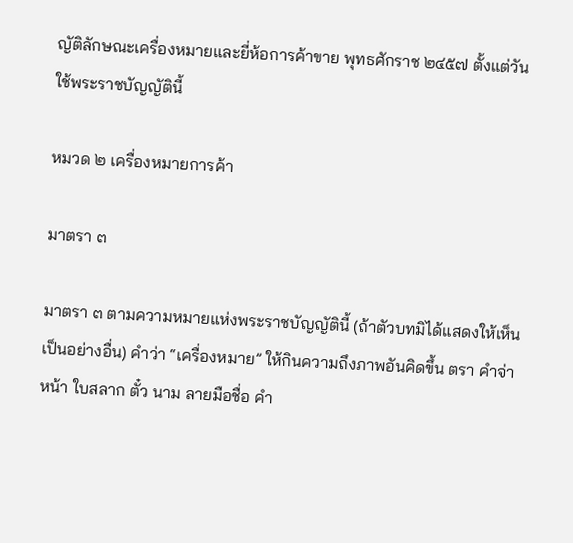ญัติลักษณะเครื่องหมายและยี่ห้อการค้าขาย พุทธศักราช ๒๔๕๗ ตั้งแต่วันใช้พระราชบัญญัตินี้

หมวด ๒ เครื่องหมายการค้า

มาตรา ๓

มาตรา ๓ ตามความหมายแห่งพระราชบัญญัตินี้ (ถ้าตัวบทมิได้แสดงให้เห็นเป็นอย่างอื่น) คำว่า “เครื่องหมาย” ให้กินความถึงภาพอันคิดขึ้น ตรา คำจ่าหน้า ใบสลาก ตั๋ว นาม ลายมือชื่อ คำ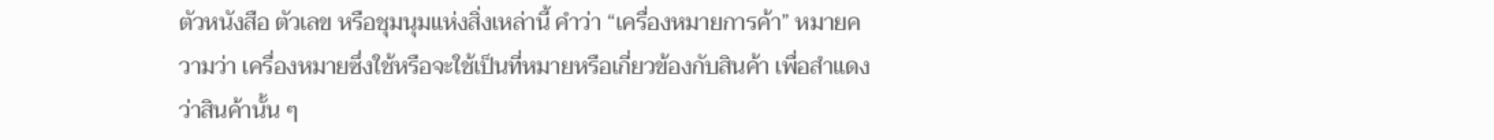ตัวหนังสือ ตัวเลข หรือชุมนุมแห่งสิ่งเหล่านี้ คำว่า “เครื่องหมายการค้า” หมายความว่า เครื่องหมายซึ่งใช้หรือจะใช้เป็นที่หมายหรือเกี่ยวข้องกับสินค้า เพื่อสำแดงว่าสินค้านั้น ๆ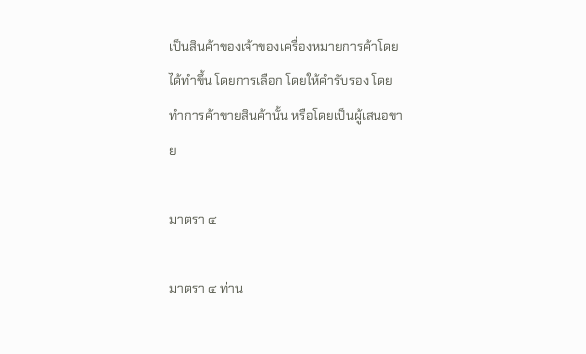เป็นสินค้าของเจ้าของเครื่องหมายการค้าโดยได้ทำขึ้น โดยการเลือก โดยให้คำรับรอง โดยทำการค้าขายสินค้านั้น หรือโดยเป็นผู้เสนอขาย

มาตรา ๔

มาตรา ๔ ท่าน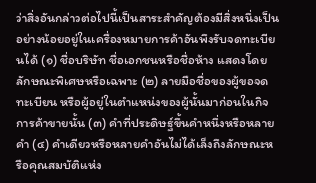ว่าสิ่งอันกล่าวต่อไปนี้เป็นสาระสำคัญต้องมีสิ่งหนึ่งเป็นอย่างน้อยอยู่ในเครื่องหมายการค้าอันพึงรับจดทะเบียนได้ (๑) ชื่อบริษัท ชื่อเอกชนหรือชื่อห้าง แสดงโดยลักษณะพิเศษหรือเฉพาะ (๒) ลายมือชื่อของผู้ขอจดทะเบียน หรือผู้อยู่ในตำแหน่งของผู้นั้นมาก่อนในกิจการค้าขายนั้น (๓) คำที่ประดิษฐ์ขึ้นคำหนึ่งหรือหลายคำ (๔) คำเดียวหรือหลายคำอันไม่ได้เล็งถึงลักษณะหรือคุณสมบัติแห่ง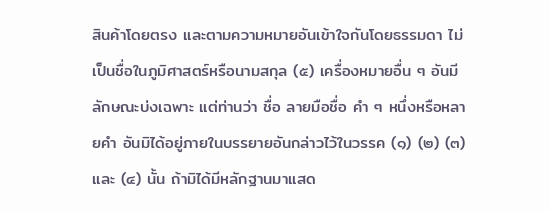สินค้าโดยตรง และตามความหมายอันเข้าใจกันโดยธรรมดา ไม่เป็นชื่อในภูมิศาสตร์หรือนามสกุล (๕) เครื่องหมายอื่น ๆ อันมีลักษณะบ่งเฉพาะ แต่ท่านว่า ชื่อ ลายมือชื่อ คำ ๆ หนึ่งหรือหลายคำ อันมิได้อยู่ภายในบรรยายอันกล่าวไว้ในวรรค (๑) (๒) (๓) และ (๔) นั้น ถ้ามิได้มีหลักฐานมาแสด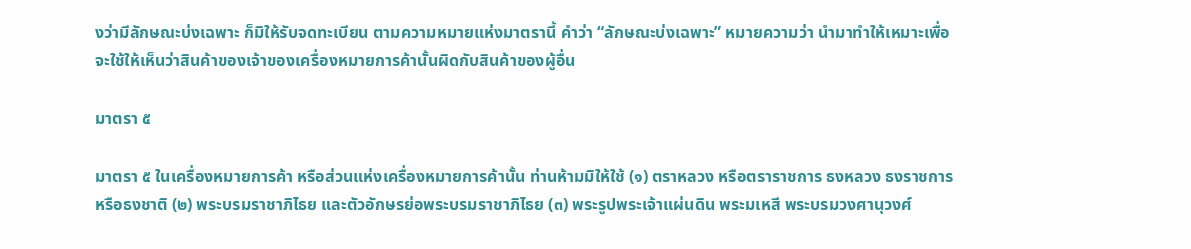งว่ามีลักษณะบ่งเฉพาะ ก็มิให้รับจดทะเบียน ตามความหมายแห่งมาตรานี้ คำว่า “ลักษณะบ่งเฉพาะ” หมายความว่า นำมาทำให้เหมาะเพื่อจะใช้ให้เห็นว่าสินค้าของเจ้าของเครื่องหมายการค้านั้นผิดกับสินค้าของผู้อื่น

มาตรา ๕

มาตรา ๕ ในเครื่องหมายการค้า หรือส่วนแห่งเครื่องหมายการค้านั้น ท่านห้ามมิให้ใช้ (๑) ตราหลวง หรือตราราชการ ธงหลวง ธงราชการ หรือธงชาติ (๒) พระบรมราชาภิไธย และตัวอักษรย่อพระบรมราชาภิไธย (๓) พระรูปพระเจ้าแผ่นดิน พระมเหสี พระบรมวงศานุวงศ์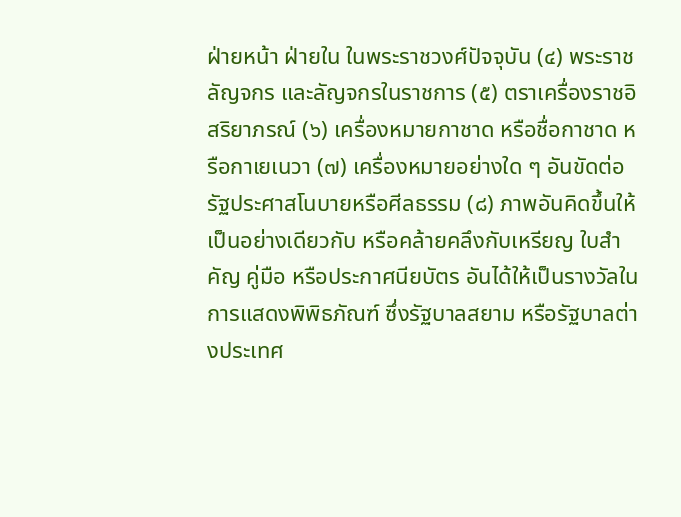ฝ่ายหน้า ฝ่ายใน ในพระราชวงศ์ปัจจุบัน (๔) พระราชลัญจกร และลัญจกรในราชการ (๕) ตราเครื่องราชอิสริยาภรณ์ (๖) เครื่องหมายกาชาด หรือชื่อกาชาด หรือกาเยเนวา (๗) เครื่องหมายอย่างใด ๆ อันขัดต่อรัฐประศาสโนบายหรือศีลธรรม (๘) ภาพอันคิดขึ้นให้เป็นอย่างเดียวกับ หรือคล้ายคลึงกับเหรียญ ใบสำคัญ คู่มือ หรือประกาศนียบัตร อันได้ให้เป็นรางวัลในการแสดงพิพิธภัณฑ์ ซึ่งรัฐบาลสยาม หรือรัฐบาลต่างประเทศ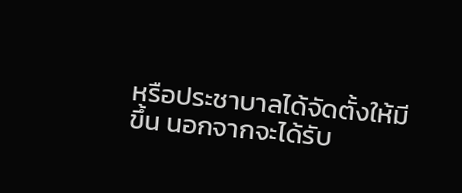หรือประชาบาลได้จัดตั้งให้มีขึ้น นอกจากจะได้รับ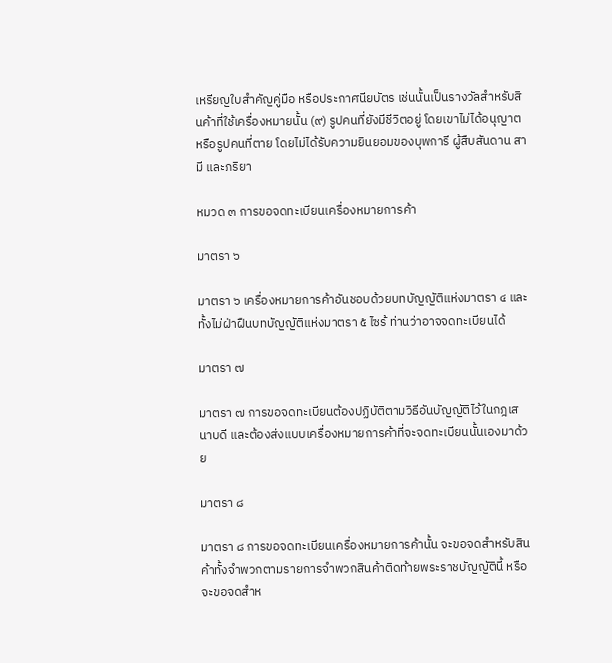เหรียญใบสำคัญคู่มือ หรือประกาศนียบัตร เช่นนั้นเป็นรางวัลสำหรับสินค้าที่ใช้เครื่องหมายนั้น (๙) รูปคนที่ยังมีชีวิตอยู่ โดยเขาไม่ได้อนุญาต หรือรูปคนที่ตาย โดยไม่ได้รับความยินยอมของบุพการี ผู้สืบสันดาน สามี และภริยา

หมวด ๓ การขอจดทะเบียนเครื่องหมายการค้า

มาตรา ๖

มาตรา ๖ เครื่องหมายการค้าอันชอบด้วยบทบัญญัติแห่งมาตรา ๔ และทั้งไม่ฝ่าฝืนบทบัญญัติแห่งมาตรา ๕ ไซร้ ท่านว่าอาจจดทะเบียนได้

มาตรา ๗

มาตรา ๗ การขอจดทะเบียนต้องปฏิบัติตามวิธีอันบัญญัติไว้ในกฎเสนาบดี และต้องส่งแบบเครื่องหมายการค้าที่จะจดทะเบียนนั้นเองมาด้วย

มาตรา ๘

มาตรา ๘ การขอจดทะเบียนเครื่องหมายการค้านั้น จะขอจดสำหรับสินค้าทั้งจำพวกตามรายการจำพวกสินค้าติดท้ายพระราชบัญญัตินี้ หรือจะขอจดสำห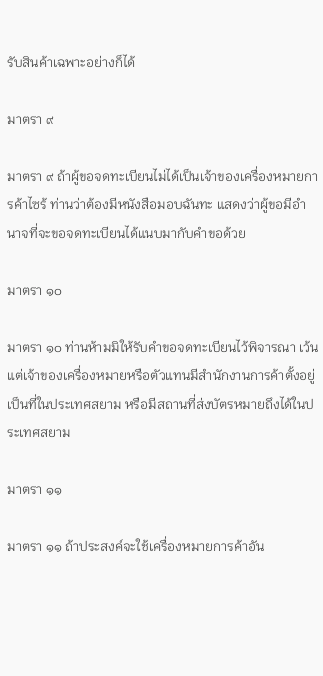รับสินค้าเฉพาะอย่างก็ได้

มาตรา ๙

มาตรา ๙ ถ้าผู้ขอจดทะเบียนไม่ได้เป็นเจ้าของเครื่องหมายการค้าไซร้ ท่านว่าต้องมีหนังสือมอบฉันทะ แสดงว่าผู้ขอมีอำนาจที่จะขอจดทะเบียนได้แนบมากับคำขอด้วย

มาตรา ๑๐

มาตรา ๑๐ ท่านห้ามมิให้รับคำขอจดทะเบียนไว้พิจารณา เว้นแต่เจ้าของเครื่องหมายหรือตัวแทนมีสำนักงานการค้าตั้งอยู่เป็นที่ในประเทศสยาม หรือมีสถานที่ส่งบัตรหมายถึงได้ในประเทศสยาม

มาตรา ๑๑

มาตรา ๑๑ ถ้าประสงค์จะใช้เครื่องหมายการค้าอัน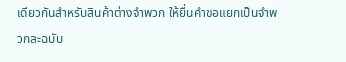เดียวกันสำหรับสินค้าต่างจำพวก ให้ยื่นคำขอแยกเป็นจำพวกละฉบับ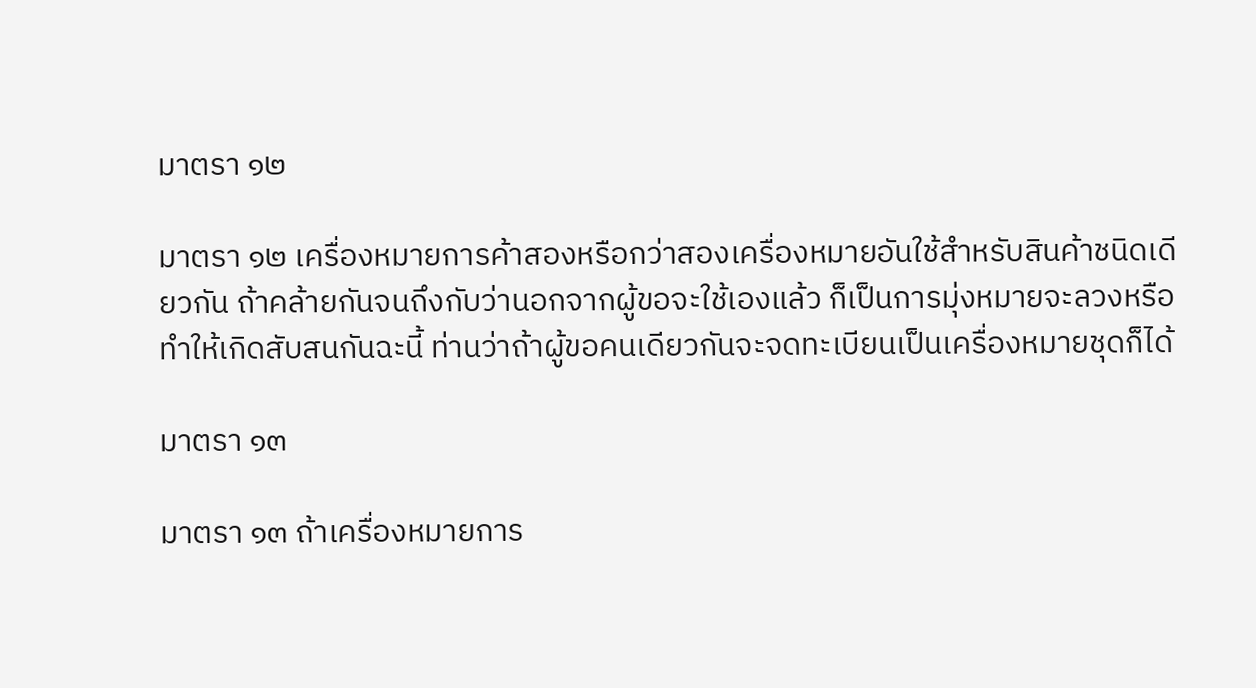มาตรา ๑๒

มาตรา ๑๒ เครื่องหมายการค้าสองหรือกว่าสองเครื่องหมายอันใช้สำหรับสินค้าชนิดเดียวกัน ถ้าคล้ายกันจนถึงกับว่านอกจากผู้ขอจะใช้เองแล้ว ก็เป็นการมุ่งหมายจะลวงหรือทำให้เกิดสับสนกันฉะนี้ ท่านว่าถ้าผู้ขอคนเดียวกันจะจดทะเบียนเป็นเครื่องหมายชุดก็ได้

มาตรา ๑๓

มาตรา ๑๓ ถ้าเครื่องหมายการ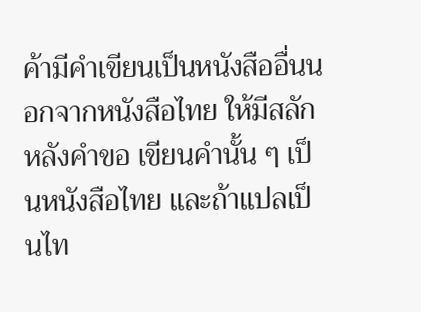ค้ามีคำเขียนเป็นหนังสืออื่นนอกจากหนังสือไทย ให้มีสลักหลังคำขอ เขียนคำนั้น ๆ เป็นหนังสือไทย และถ้าแปลเป็นไท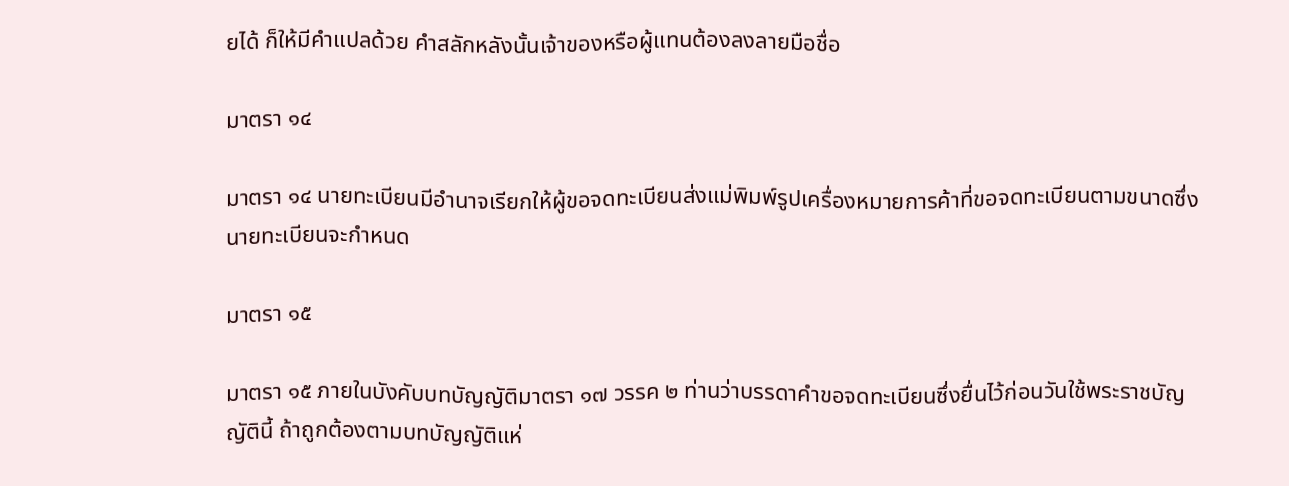ยได้ ก็ให้มีคำแปลด้วย คำสลักหลังนั้นเจ้าของหรือผู้แทนต้องลงลายมือชื่อ

มาตรา ๑๔

มาตรา ๑๔ นายทะเบียนมีอำนาจเรียกให้ผู้ขอจดทะเบียนส่งแม่พิมพ์รูปเครื่องหมายการค้าที่ขอจดทะเบียนตามขนาดซึ่งนายทะเบียนจะกำหนด

มาตรา ๑๕

มาตรา ๑๕ ภายในบังคับบทบัญญัติมาตรา ๑๗ วรรค ๒ ท่านว่าบรรดาคำขอจดทะเบียนซึ่งยื่นไว้ก่อนวันใช้พระราชบัญญัตินี้ ถ้าถูกต้องตามบทบัญญัติแห่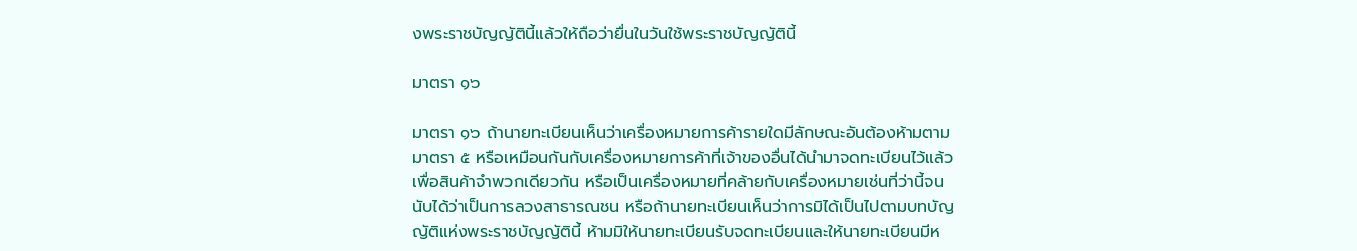งพระราชบัญญัตินี้แล้วให้ถือว่ายื่นในวันใช้พระราชบัญญัตินี้

มาตรา ๑๖

มาตรา ๑๖ ถ้านายทะเบียนเห็นว่าเครื่องหมายการค้ารายใดมีลักษณะอันต้องห้ามตามมาตรา ๕ หรือเหมือนกันกับเครื่องหมายการค้าที่เจ้าของอื่นได้นำมาจดทะเบียนไว้แล้ว เพื่อสินค้าจำพวกเดียวกัน หรือเป็นเครื่องหมายที่คล้ายกับเครื่องหมายเช่นที่ว่านี้จนนับได้ว่าเป็นการลวงสาธารณชน หรือถ้านายทะเบียนเห็นว่าการมิได้เป็นไปตามบทบัญญัติแห่งพระราชบัญญัตินี้ ห้ามมิให้นายทะเบียนรับจดทะเบียนและให้นายทะเบียนมีห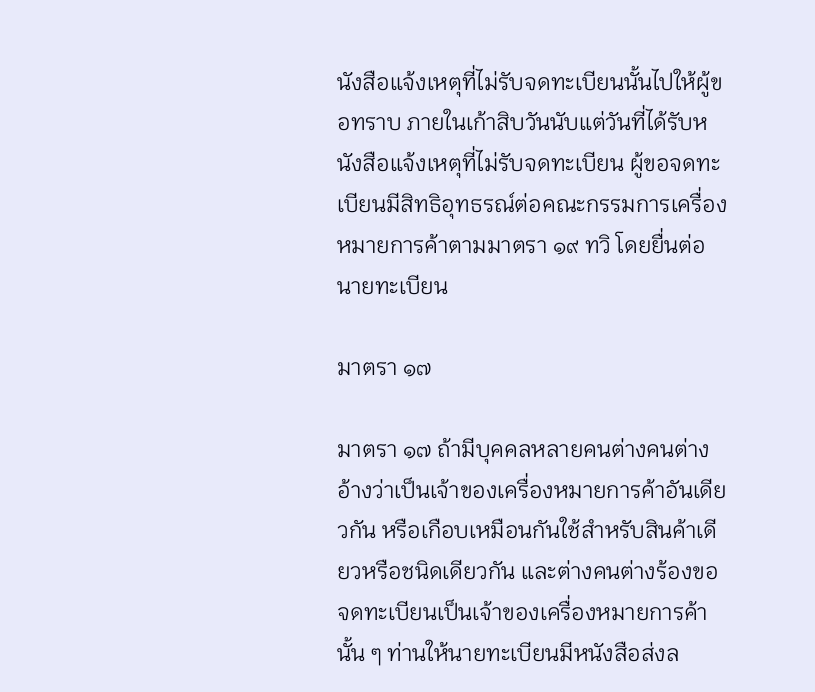นังสือแจ้งเหตุที่ไม่รับจดทะเบียนนั้นไปให้ผู้ขอทราบ ภายในเก้าสิบวันนับแต่วันที่ได้รับหนังสือแจ้งเหตุที่ไม่รับจดทะเบียน ผู้ขอจดทะเบียนมีสิทธิอุทธรณ์ต่อคณะกรรมการเครื่องหมายการค้าตามมาตรา ๑๙ ทวิ โดยยื่นต่อนายทะเบียน

มาตรา ๑๗

มาตรา ๑๗ ถ้ามีบุคคลหลายคนต่างคนต่างอ้างว่าเป็นเจ้าของเครื่องหมายการค้าอันเดียวกัน หรือเกือบเหมือนกันใช้สำหรับสินค้าเดียวหรือชนิดเดียวกัน และต่างคนต่างร้องขอจดทะเบียนเป็นเจ้าของเครื่องหมายการค้านั้น ๆ ท่านให้นายทะเบียนมีหนังสือส่งล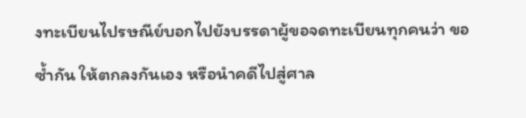งทะเบียนไปรษณีย์บอกไปยังบรรดาผู้ขอจดทะเบียนทุกคนว่า ขอซ้ำกัน ให้ตกลงกันเอง หรือนำคดีไปสู่ศาล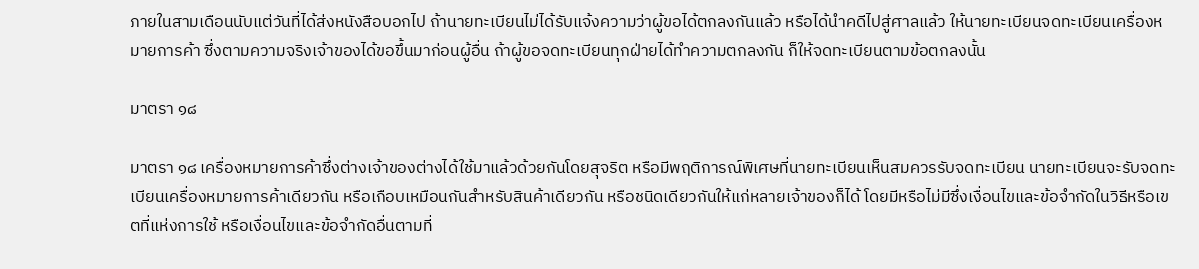ภายในสามเดือนนับแต่วันที่ได้ส่งหนังสือบอกไป ถ้านายทะเบียนไม่ได้รับแจ้งความว่าผู้ขอได้ตกลงกันแล้ว หรือได้นำคดีไปสู่ศาลแล้ว ให้นายทะเบียนจดทะเบียนเครื่องหมายการค้า ซึ่งตามความจริงเจ้าของได้ขอขึ้นมาก่อนผู้อื่น ถ้าผู้ขอจดทะเบียนทุกฝ่ายได้ทำความตกลงกัน ก็ให้จดทะเบียนตามข้อตกลงนั้น

มาตรา ๑๘

มาตรา ๑๘ เครื่องหมายการค้าซึ่งต่างเจ้าของต่างได้ใช้มาแล้วด้วยกันโดยสุจริต หรือมีพฤติการณ์พิเศษที่นายทะเบียนเห็นสมควรรับจดทะเบียน นายทะเบียนจะรับจดทะเบียนเครื่องหมายการค้าเดียวกัน หรือเกือบเหมือนกันสำหรับสินค้าเดียวกัน หรือชนิดเดียวกันให้แก่หลายเจ้าของก็ได้ โดยมีหรือไม่มีซึ่งเงื่อนไขและข้อจำกัดในวิธีหรือเขตที่แห่งการใช้ หรือเงื่อนไขและข้อจำกัดอื่นตามที่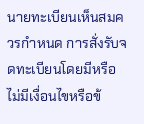นายทะเบียนเห็นสมควรกำหนด การสั่งรับจดทะเบียนโดยมีหรือไม่มีเงื่อนไขหรือข้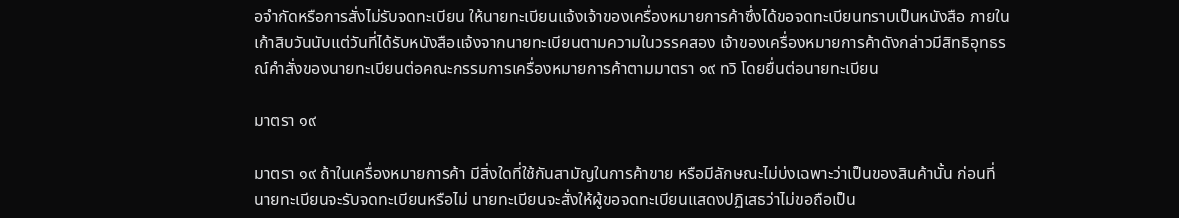อจำกัดหรือการสั่งไม่รับจดทะเบียน ให้นายทะเบียนแจ้งเจ้าของเครื่องหมายการค้าซึ่งได้ขอจดทะเบียนทราบเป็นหนังสือ ภายในเก้าสิบวันนับแต่วันที่ได้รับหนังสือแจ้งจากนายทะเบียนตามความในวรรคสอง เจ้าของเครื่องหมายการค้าดังกล่าวมีสิทธิอุทธรณ์คำสั่งของนายทะเบียนต่อคณะกรรมการเครื่องหมายการค้าตามมาตรา ๑๙ ทวิ โดยยื่นต่อนายทะเบียน

มาตรา ๑๙

มาตรา ๑๙ ถ้าในเครื่องหมายการค้า มีสิ่งใดที่ใช้กันสามัญในการค้าขาย หรือมีลักษณะไม่บ่งเฉพาะว่าเป็นของสินค้านั้น ก่อนที่นายทะเบียนจะรับจดทะเบียนหรือไม่ นายทะเบียนจะสั่งให้ผู้ขอจดทะเบียนแสดงปฏิเสธว่าไม่ขอถือเป็น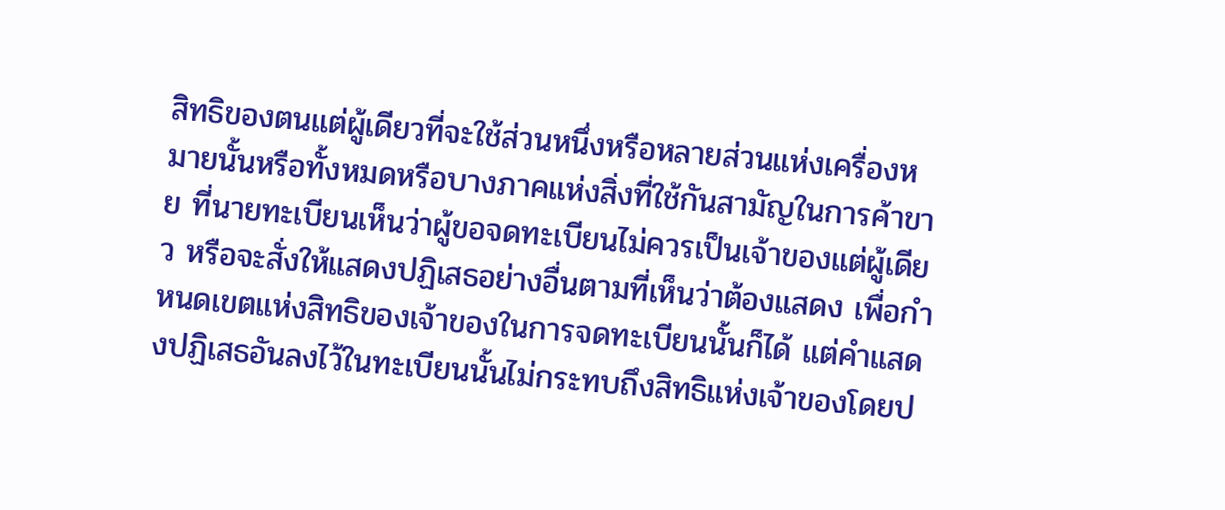สิทธิของตนแต่ผู้เดียวที่จะใช้ส่วนหนึ่งหรือหลายส่วนแห่งเครื่องหมายนั้นหรือทั้งหมดหรือบางภาคแห่งสิ่งที่ใช้กันสามัญในการค้าขาย ที่นายทะเบียนเห็นว่าผู้ขอจดทะเบียนไม่ควรเป็นเจ้าของแต่ผู้เดียว หรือจะสั่งให้แสดงปฏิเสธอย่างอื่นตามที่เห็นว่าต้องแสดง เพื่อกำหนดเขตแห่งสิทธิของเจ้าของในการจดทะเบียนนั้นก็ได้ แต่คำแสดงปฏิเสธอันลงไว้ในทะเบียนนั้นไม่กระทบถึงสิทธิแห่งเจ้าของโดยป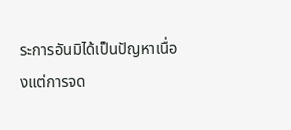ระการอันมิได้เป็นปัญหาเนื่องแต่การจด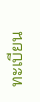ทะเบียน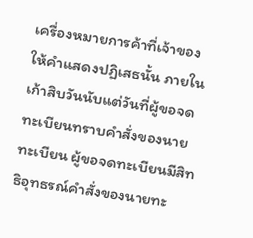เครื่องหมายการค้าที่เจ้าของให้คำแสดงปฏิเสธนั้น ภายในเก้าสิบวันนับแต่วันที่ผู้ขอจดทะเบียนทราบคำสั่งของนายทะเบียน ผู้ขอจดทะเบียนมีสิทธิอุทธรณ์คำสั่งของนายทะ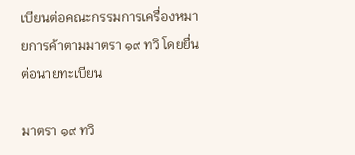เบียนต่อคณะกรรมการเครื่องหมายการค้าตามมาตรา ๑๙ ทวิ โดยยื่นต่อนายทะเบียน

มาตรา ๑๙ ทวิ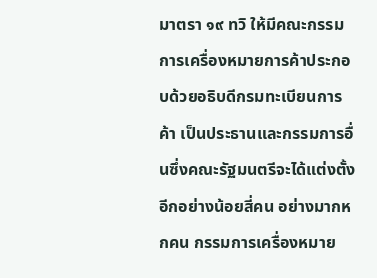มาตรา ๑๙ ทวิ ให้มีคณะกรรมการเครื่องหมายการค้าประกอบด้วยอธิบดีกรมทะเบียนการค้า เป็นประธานและกรรมการอื่นซึ่งคณะรัฐมนตรีจะได้แต่งตั้งอีกอย่างน้อยสี่คน อย่างมากหกคน กรรมการเครื่องหมาย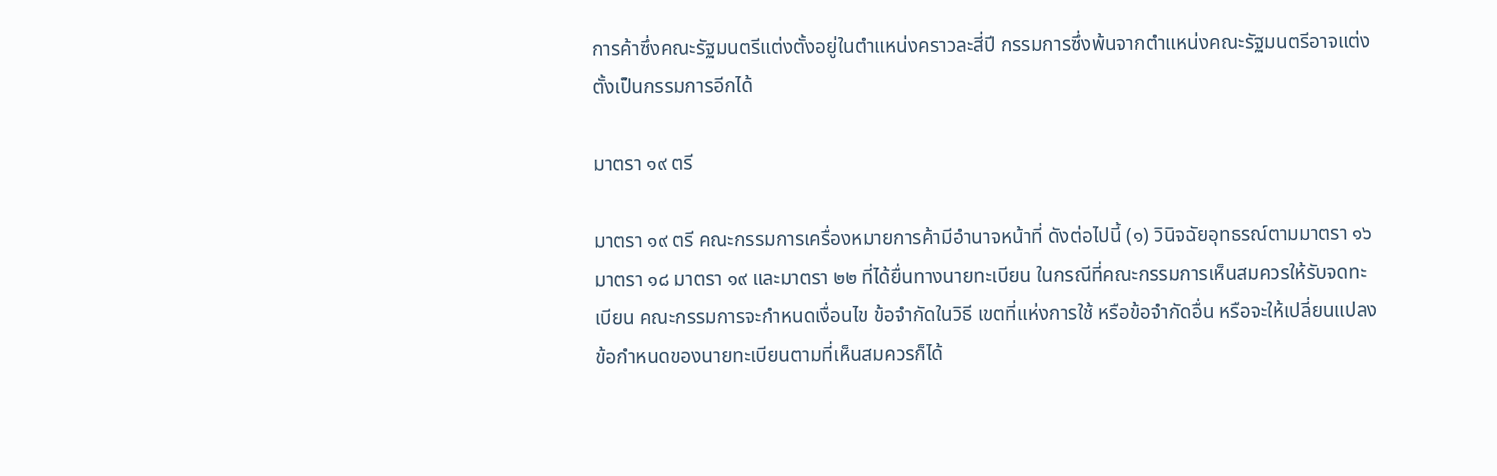การค้าซึ่งคณะรัฐมนตรีแต่งตั้งอยู่ในตำแหน่งคราวละสี่ปี กรรมการซึ่งพ้นจากตำแหน่งคณะรัฐมนตรีอาจแต่งตั้งเป็นกรรมการอีกได้

มาตรา ๑๙ ตรี

มาตรา ๑๙ ตรี คณะกรรมการเครื่องหมายการค้ามีอำนาจหน้าที่ ดังต่อไปนี้ (๑) วินิจฉัยอุทธรณ์ตามมาตรา ๑๖ มาตรา ๑๘ มาตรา ๑๙ และมาตรา ๒๒ ที่ได้ยื่นทางนายทะเบียน ในกรณีที่คณะกรรมการเห็นสมควรให้รับจดทะเบียน คณะกรรมการจะกำหนดเงื่อนไข ข้อจำกัดในวิธี เขตที่แห่งการใช้ หรือข้อจำกัดอื่น หรือจะให้เปลี่ยนแปลงข้อกำหนดของนายทะเบียนตามที่เห็นสมควรก็ได้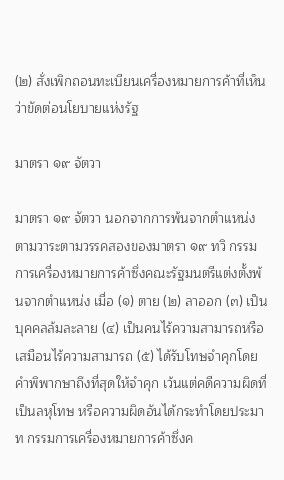(๒) สั่งเพิกถอนทะเบียนเครื่องหมายการค้าที่เห็นว่าขัดต่อนโยบายแห่งรัฐ

มาตรา ๑๙ จัตวา

มาตรา ๑๙ จัตวา นอกจากการพ้นจากตำแหน่งตามวาระตามวรรคสองของมาตรา ๑๙ ทวิ กรรมการเครื่องหมายการค้าซึ่งคณะรัฐมนตรีแต่งตั้งพ้นจากตำแหน่ง เมื่อ (๑) ตาย (๒) ลาออก (๓) เป็นบุคคลล้มละลาย (๔) เป็นคนไร้ความสามารถหรือเสมือนไร้ความสามารถ (๕) ได้รับโทษจำคุกโดยคำพิพากษาถึงที่สุดให้จำคุก เว้นแต่คดีความผิดที่เป็นลหุโทษ หรือความผิดอันได้กระทำโดยประมาท กรรมการเครื่องหมายการค้าซึ่งค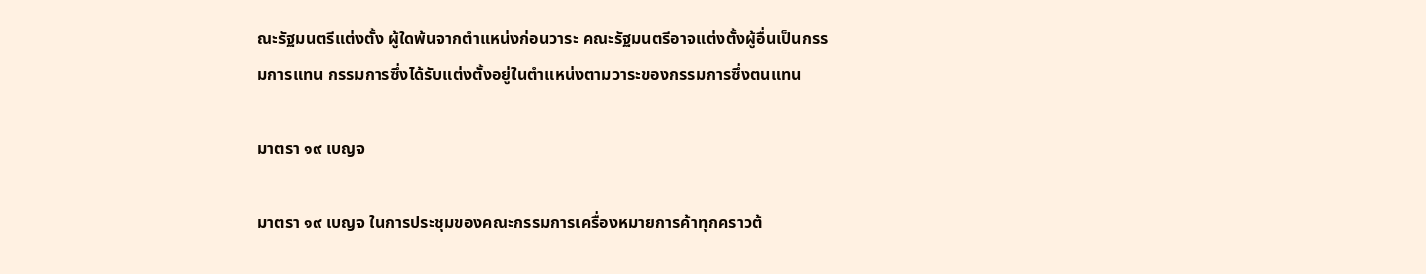ณะรัฐมนตรีแต่งตั้ง ผู้ใดพ้นจากตำแหน่งก่อนวาระ คณะรัฐมนตรีอาจแต่งตั้งผู้อื่นเป็นกรรมการแทน กรรมการซึ่งได้รับแต่งตั้งอยู่ในตำแหน่งตามวาระของกรรมการซึ่งตนแทน

มาตรา ๑๙ เบญจ

มาตรา ๑๙ เบญจ ในการประชุมของคณะกรรมการเครื่องหมายการค้าทุกคราวต้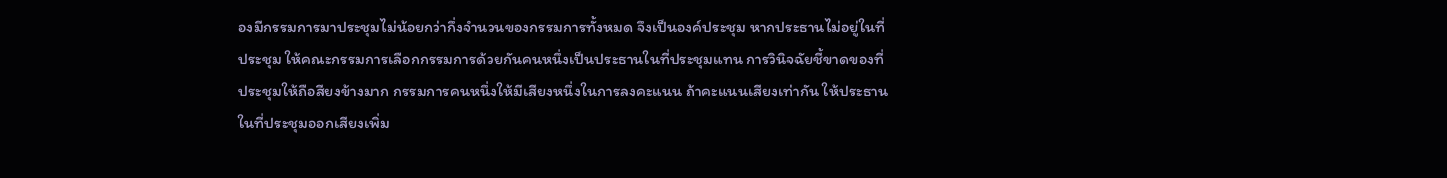องมีกรรมการมาประชุมไม่น้อยกว่ากึ่งจำนวนของกรรมการทั้งหมด จึงเป็นองค์ประชุม หากประธานไม่อยู่ในที่ประชุม ให้คณะกรรมการเลือกกรรมการด้วยกันคนหนึ่งเป็นประธานในที่ประชุมแทน การวินิจฉัยชี้ขาดของที่ประชุมให้ถือสียงข้างมาก กรรมการคนหนึ่งให้มีเสียงหนึ่งในการลงคะแนน ถ้าคะแนนเสียงเท่ากัน ให้ประธานในที่ประชุมออกเสียงเพิ่ม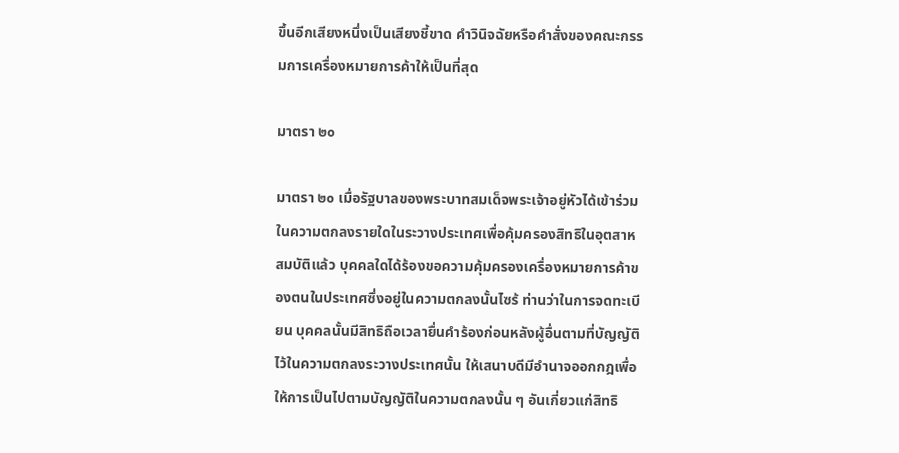ขึ้นอีกเสียงหนึ่งเป็นเสียงชี้ขาด คำวินิจฉัยหรือคำสั่งของคณะกรรมการเครื่องหมายการค้าให้เป็นที่สุด

มาตรา ๒๐

มาตรา ๒๐ เมื่อรัฐบาลของพระบาทสมเด็จพระเจ้าอยู่หัวได้เข้าร่วมในความตกลงรายใดในระวางประเทศเพื่อคุ้มครองสิทธิในอุตสาหสมบัติแล้ว บุคคลใดได้ร้องขอความคุ้มครองเครื่องหมายการค้าของตนในประเทศซึ่งอยู่ในความตกลงนั้นไซร้ ท่านว่าในการจดทะเบียน บุคคลนั้นมีสิทธิถือเวลายื่นคำร้องก่อนหลังผู้อื่นตามที่บัญญัติไว้ในความตกลงระวางประเทศนั้น ให้เสนาบดีมีอำนาจออกกฎเพื่อให้การเป็นไปตามบัญญัติในความตกลงนั้น ๆ อันเกี่ยวแก่สิทธิ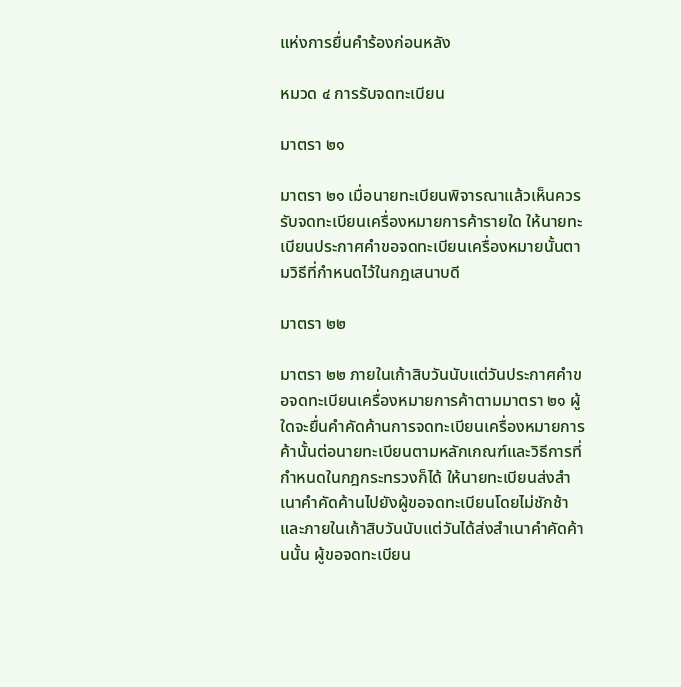แห่งการยื่นคำร้องก่อนหลัง

หมวด ๔ การรับจดทะเบียน

มาตรา ๒๑

มาตรา ๒๑ เมื่อนายทะเบียนพิจารณาแล้วเห็นควรรับจดทะเบียนเครื่องหมายการค้ารายใด ให้นายทะเบียนประกาศคำขอจดทะเบียนเครื่องหมายนั้นตามวิธีที่กำหนดไว้ในกฎเสนาบดี

มาตรา ๒๒

มาตรา ๒๒ ภายในเก้าสิบวันนับแต่วันประกาศคำขอจดทะเบียนเครื่องหมายการค้าตามมาตรา ๒๑ ผู้ใดจะยื่นคำคัดค้านการจดทะเบียนเครื่องหมายการค้านั้นต่อนายทะเบียนตามหลักเกณฑ์และวิธีการที่กำหนดในกฎกระทรวงก็ได้ ให้นายทะเบียนส่งสำเนาคำคัดค้านไปยังผู้ขอจดทะเบียนโดยไม่ชักช้าและภายในเก้าสิบวันนับแต่วันได้ส่งสำเนาคำคัดค้านนั้น ผู้ขอจดทะเบียน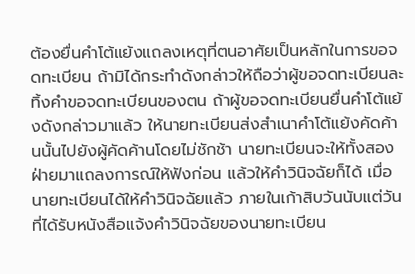ต้องยื่นคำโต้แย้งแถลงเหตุที่ตนอาศัยเป็นหลักในการขอจดทะเบียน ถ้ามิได้กระทำดังกล่าวให้ถือว่าผู้ขอจดทะเบียนละทิ้งคำขอจดทะเบียนของตน ถ้าผู้ขอจดทะเบียนยื่นคำโต้แย้งดังกล่าวมาแล้ว ให้นายทะเบียนส่งสำเนาคำโต้แย้งคัดค้านนั้นไปยังผู้คัดค้านโดยไม่ชักช้า นายทะเบียนจะให้ทั้งสองฝ่ายมาแถลงการณ์ให้ฟังก่อน แล้วให้คำวินิจฉัยก็ได้ เมื่อนายทะเบียนได้ให้คำวินิจฉัยแล้ว ภายในเก้าสิบวันนับแต่วันที่ได้รับหนังสือแจ้งคำวินิจฉัยของนายทะเบียน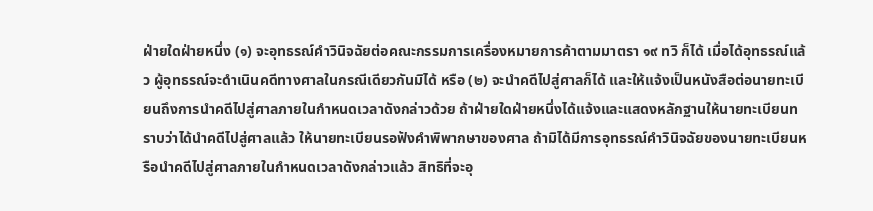ฝ่ายใดฝ่ายหนึ่ง (๑) จะอุทธรณ์คำวินิจฉัยต่อคณะกรรมการเครื่องหมายการค้าตามมาตรา ๑๙ ทวิ ก็ได้ เมื่อได้อุทธรณ์แล้ว ผู้อุทธรณ์จะดำเนินคดีทางศาลในกรณีเดียวกันมิได้ หรือ (๒) จะนำคดีไปสู่ศาลก็ได้ และให้แจ้งเป็นหนังสือต่อนายทะเบียนถึงการนำคดีไปสู่ศาลภายในกำหนดเวลาดังกล่าวด้วย ถ้าฝ่ายใดฝ่ายหนึ่งได้แจ้งและแสดงหลักฐานให้นายทะเบียนทราบว่าได้นำคดีไปสู่ศาลแล้ว ให้นายทะเบียนรอฟังคำพิพากษาของศาล ถ้ามิได้มีการอุทธรณ์คำวินิจฉัยของนายทะเบียนหรือนำคดีไปสู่ศาลภายในกำหนดเวลาดังกล่าวแล้ว สิทธิที่จะอุ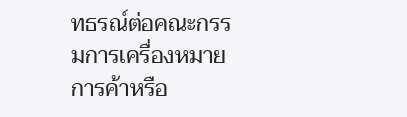ทธรณ์ต่อคณะกรรมการเครื่องหมายการค้าหรือ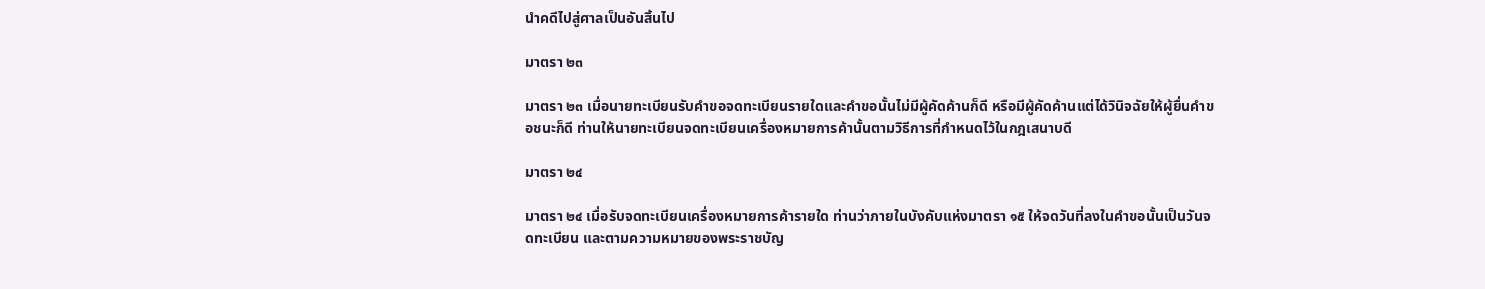นำคดีไปสู่ศาลเป็นอันสิ้นไป

มาตรา ๒๓

มาตรา ๒๓ เมื่อนายทะเบียนรับคำขอจดทะเบียนรายใดและคำขอนั้นไม่มีผู้คัดค้านก็ดี หรือมีผู้คัดค้านแต่ได้วินิจฉัยให้ผู้ยื่นคำขอชนะก็ดี ท่านให้นายทะเบียนจดทะเบียนเครื่องหมายการค้านั้นตามวิธีการที่กำหนดไว้ในกฎเสนาบดี

มาตรา ๒๔

มาตรา ๒๔ เมื่อรับจดทะเบียนเครื่องหมายการค้ารายใด ท่านว่าภายในบังคับแห่งมาตรา ๑๕ ให้จดวันที่ลงในคำขอนั้นเป็นวันจดทะเบียน และตามความหมายของพระราชบัญ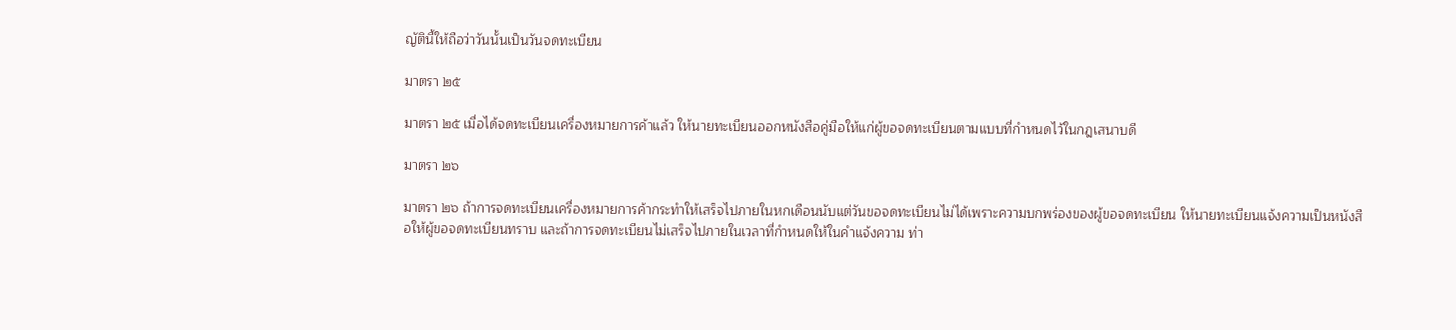ญัตินี้ให้ถือว่าวันนั้นเป็นวันจดทะเบียน

มาตรา ๒๕

มาตรา ๒๕ เมื่อได้จดทะเบียนเครื่องหมายการค้าแล้ว ให้นายทะเบียนออกหนังสือคู่มือให้แก่ผู้ขอจดทะเบียนตามแบบที่กำหนดไว้ในกฎเสนาบดี

มาตรา ๒๖

มาตรา ๒๖ ถ้าการจดทะเบียนเครื่องหมายการค้ากระทำให้เสร็จไปภายในหกเดือนนับแต่วันขอจดทะเบียนไม่ได้เพราะความบกพร่องของผู้ขอจดทะเบียน ให้นายทะเบียนแจ้งความเป็นหนังสือให้ผู้ขอจดทะเบียนทราบ และถ้าการจดทะเบียนไม่เสร็จไปภายในเวลาที่กำหนดให้ในคำแจ้งความ ท่า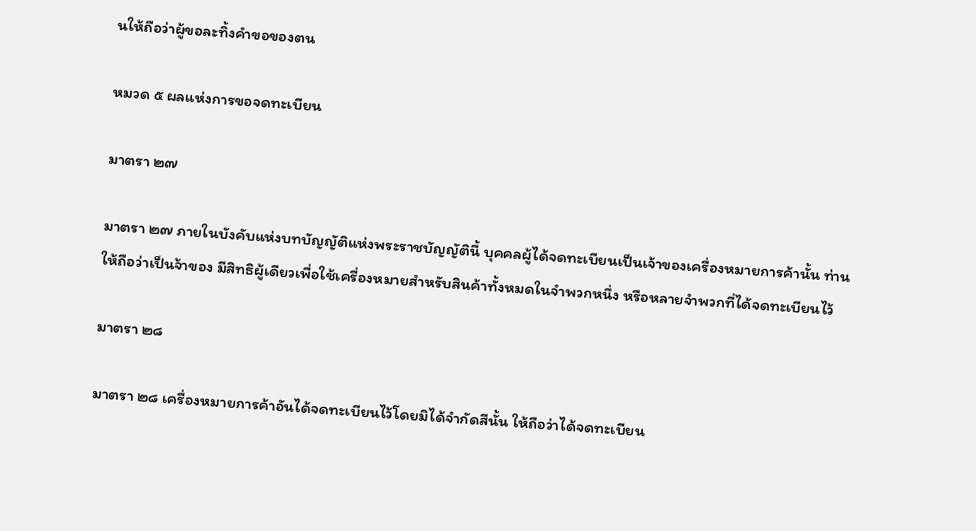นให้ถือว่าผู้ขอละทิ้งคำขอของตน

หมวด ๕ ผลแห่งการขอจดทะเบียน

มาตรา ๒๗

มาตรา ๒๗ ภายในบังคับแห่งบทบัญญัติแห่งพระราชบัญญัตินี้ บุคคลผู้ได้จดทะเบียนเป็นเจ้าของเครื่องหมายการค้านั้น ท่านให้ถือว่าเป็นจ้าของ มีสิทธิผู้เดียวเพื่อใช้เครื่องหมายสำหรับสินค้าทั้งหมดในจำพวกหนึ่ง หรือหลายจำพวกที่ได้จดทะเบียนไว้

มาตรา ๒๘

มาตรา ๒๘ เครื่องหมายการค้าอันได้จดทะเบียนไว้โดยมิได้จำกัดสีนั้น ให้ถือว่าได้จดทะเบียน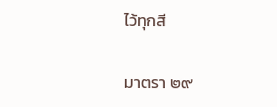ไว้ทุกสี

มาตรา ๒๙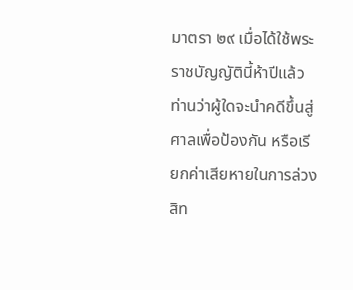มาตรา ๒๙ เมื่อได้ใช้พระราชบัญญัตินี้ห้าปีแล้ว ท่านว่าผู้ใดจะนำคดีขึ้นสู่ศาลเพื่อป้องกัน หรือเรียกค่าเสียหายในการล่วงสิท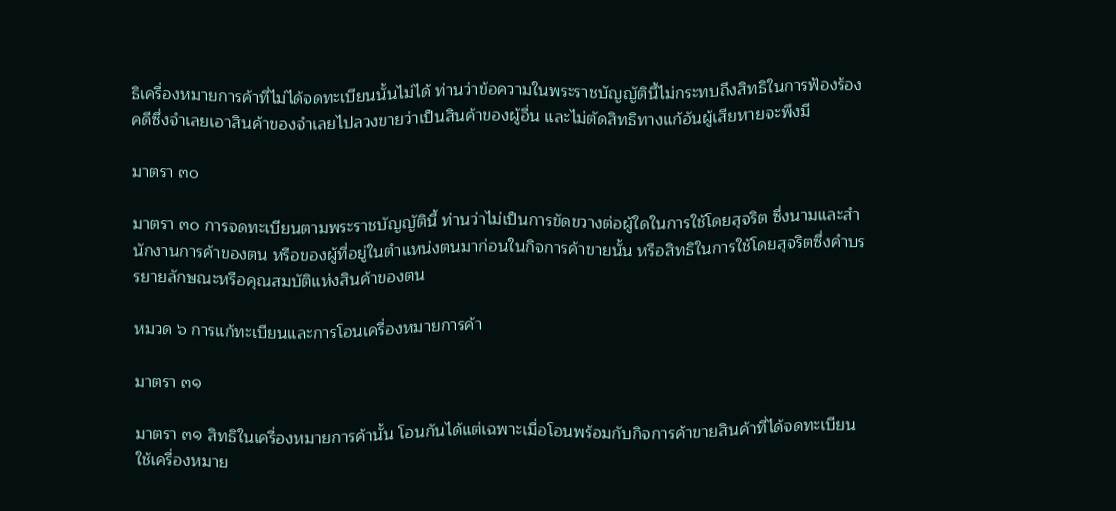ธิเครื่องหมายการค้าที่ไม่ได้จดทะเบียนนั้นไม่ได้ ท่านว่าข้อความในพระราชบัญญัตินี้ไม่กระทบถึงสิทธิในการฟ้องร้องคดีซึ่งจำเลยเอาสินค้าของจำเลยไปลวงขายว่าเป็นสินค้าของผู้อื่น และไม่ตัดสิทธิทางแก้อันผู้เสียหายจะพึงมี

มาตรา ๓๐

มาตรา ๓๐ การจดทะเบียนตามพระราชบัญญัตินี้ ท่านว่าไม่เป็นการขัดขวางต่อผู้ใดในการใช้โดยสุจริต ซึ่งนามและสำนักงานการค้าของตน หรือของผู้ที่อยู่ในตำแหน่งตนมาก่อนในกิจการค้าขายนั้น หรือสิทธิในการใช้โดยสุจริตซึ่งคำบรรยายลักษณะหรือคุณสมบัติแห่งสินค้าของตน

หมวด ๖ การแก้ทะเบียนและการโอนเครื่องหมายการค้า

มาตรา ๓๑

มาตรา ๓๑ สิทธิในเครื่องหมายการค้านั้น โอนกันได้แต่เฉพาะเมื่อโอนพร้อมกับกิจการค้าขายสินค้าที่ได้จดทะเบียนใช้เครื่องหมาย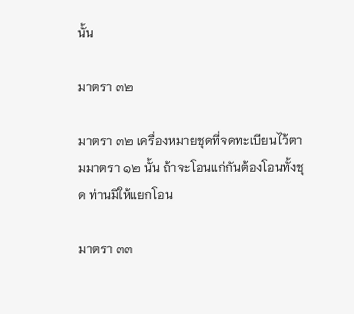นั้น

มาตรา ๓๒

มาตรา ๓๒ เครื่องหมายชุดที่จดทะเบียนไว้ตามมาตรา ๑๒ นั้น ถ้าจะโอนแก่กันต้องโอนทั้งชุด ท่านมิให้แยกโอน

มาตรา ๓๓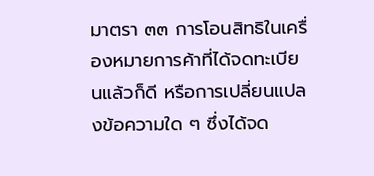มาตรา ๓๓ การโอนสิทธิในเครื่องหมายการค้าที่ได้จดทะเบียนแล้วก็ดี หรือการเปลี่ยนแปลงข้อความใด ๆ ซึ่งได้จด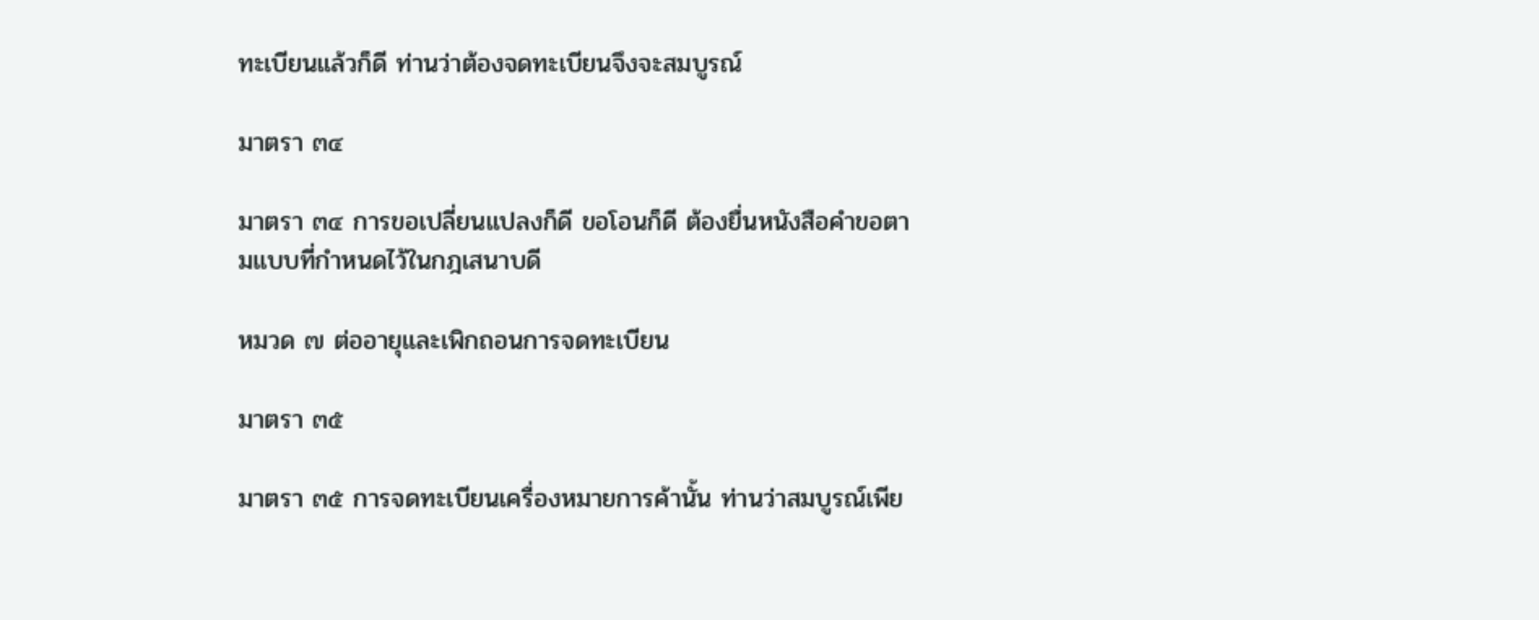ทะเบียนแล้วก็ดี ท่านว่าต้องจดทะเบียนจึงจะสมบูรณ์

มาตรา ๓๔

มาตรา ๓๔ การขอเปลี่ยนแปลงก็ดี ขอโอนก็ดี ต้องยื่นหนังสือคำขอตามแบบที่กำหนดไว้ในกฎเสนาบดี

หมวด ๗ ต่ออายุและเพิกถอนการจดทะเบียน

มาตรา ๓๕

มาตรา ๓๕ การจดทะเบียนเครื่องหมายการค้านั้น ท่านว่าสมบูรณ์เพีย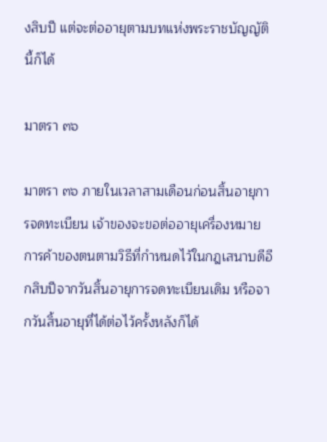งสิบปี แต่จะต่ออายุตามบทแห่งพระราชบัญญัตินี้ก็ได้

มาตรา ๓๖

มาตรา ๓๖ ภายในเวลาสามเดือนก่อนสิ้นอายุการจดทะเบียน เจ้าของจะขอต่ออายุเครื่องหมายการค้าของตนตามวิธีที่กำหนดไว้ในกฎเสนาบดีอีกสิบปีจากวันสิ้นอายุการจดทะเบียนเดิม หรือจากวันสิ้นอายุที่ได้ต่อไว้ครั้งหลังก็ได้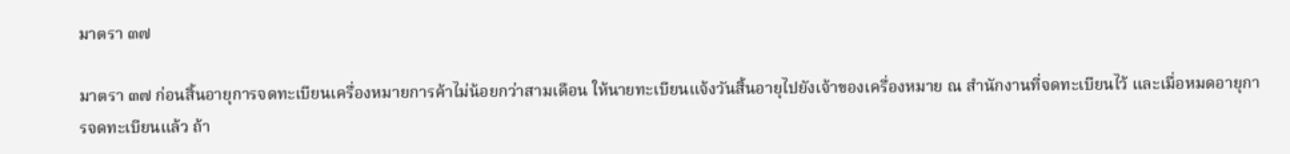มาตรา ๓๗

มาตรา ๓๗ ก่อนสิ้นอายุการจดทะเบียนเครื่องหมายการค้าไม่น้อยกว่าสามเดือน ให้นายทะเบียนแจ้งวันสิ้นอายุไปยังเจ้าของเครื่องหมาย ณ สำนักงานที่จดทะเบียนไว้ และเมื่อหมดอายุการจดทะเบียนแล้ว ถ้า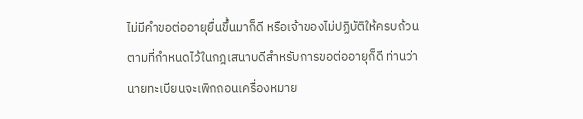ไม่มีคำขอต่ออายุยื่นขึ้นมาก็ดี หรือเจ้าของไม่ปฏิบัติให้ครบถ้วนตามที่กำหนดไว้ในกฎเสนาบดีสำหรับการขอต่ออายุก็ดี ท่านว่านายทะเบียนจะเพิกถอนเครื่องหมาย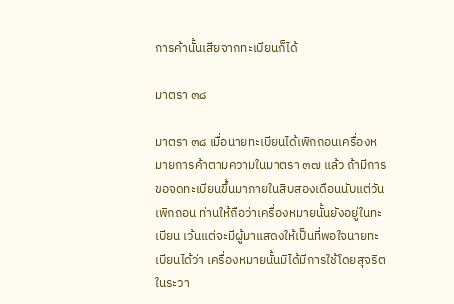การค้านั้นเสียจากทะเบียนก็ได้

มาตรา ๓๘

มาตรา ๓๘ เมื่อนายทะเบียนได้เพิกถอนเครื่องหมายการค้าตามความในมาตรา ๓๗ แล้ว ถ้ามีการขอจดทะเบียนขึ้นมาภายในสิบสองเดือนนับแต่วันเพิกถอน ท่านให้ถือว่าเครื่องหมายนั้นยังอยู่ในทะเบียน เว้นแต่จะมีผู้มาแสดงให้เป็นที่พอใจนายทะเบียนได้ว่า เครื่องหมายนั้นมิได้มีการใช้โดยสุจริตในระวา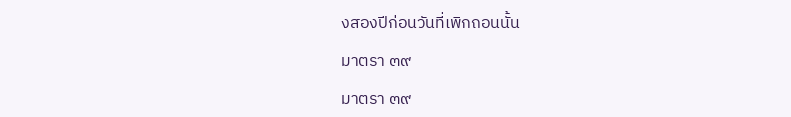งสองปีก่อนวันที่เพิกถอนนั้น

มาตรา ๓๙

มาตรา ๓๙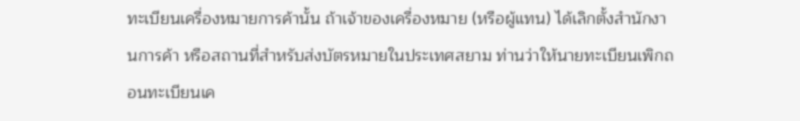ทะเบียนเครื่องหมายการค้านั้น ถ้าเจ้าของเครื่องหมาย (หรือผู้แทน) ได้เลิกตั้งสำนักงานการค้า หรือสถานที่สำหรับส่งบัตรหมายในประเทศสยาม ท่านว่าให้นายทะเบียนเพิกถอนทะเบียนเค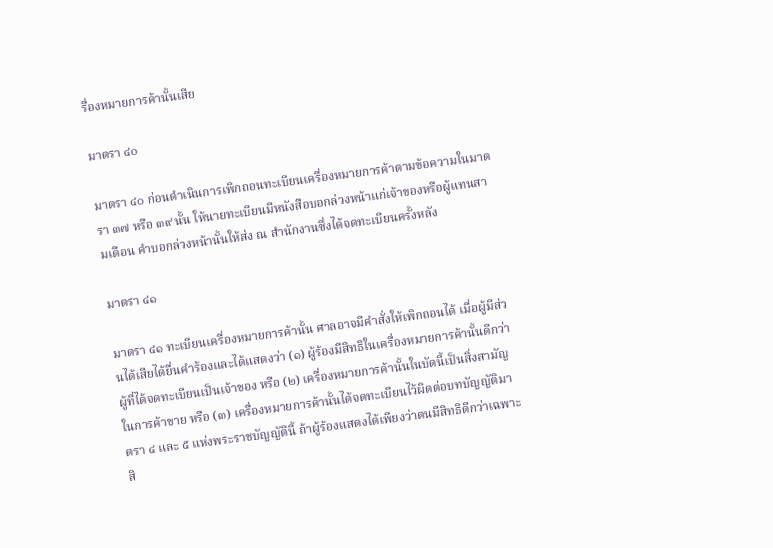รื่องหมายการค้านั้นเสีย

มาตรา ๔๐

มาตรา ๔๐ ก่อนดำเนินการเพิกถอนทะเบียนเครื่องหมายการค้าตามข้อความในมาตรา ๓๗ หรือ ๓๙ นั้น ให้นายทะเบียนมีหนังสือบอกล่วงหน้าแก่เจ้าของหรือผู้แทนสามเดือน คำบอกล่วงหน้านั้นให้ส่ง ณ สำนักงานซึ่งได้จดทะเบียนครั้งหลัง

มาตรา ๔๑

มาตรา ๔๑ ทะเบียนเครื่องหมายการค้านั้น ศาลอาจมีคำสั่งให้เพิกถอนได้ เมื่อผู้มีส่วนได้เสียได้ยื่นคำร้องและได้แสดงว่า (๑) ผู้ร้องมีสิทธิในเครื่องหมายการค้านั้นดีกว่าผู้ที่ได้จดทะเบียนเป็นเจ้าของ หรือ (๒) เครื่องหมายการค้านั้นในบัดนี้เป็นสิ่งสามัญในการค้าขาย หรือ (๓) เครื่องหมายการค้านั้นได้จดทะเบียนไว้ผิดต่อบทบัญญัติมาตรา ๔ และ ๕ แห่งพระราชบัญญัตินี้ ถ้าผู้ร้องแสดงได้เพียงว่าตนมีสิทธิดีกว่าเฉพาะสิ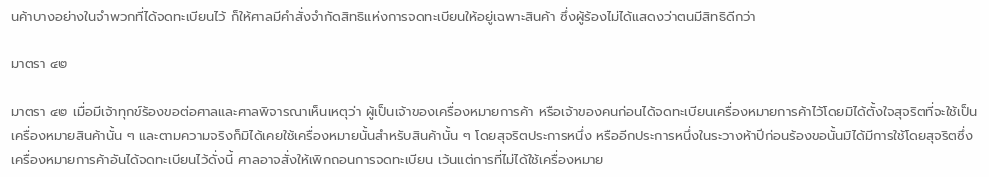นค้าบางอย่างในจำพวกที่ได้จดทะเบียนไว้ ก็ให้ศาลมีคำสั่งจำกัดสิทธิแห่งการจดทะเบียนให้อยู่เฉพาะสินค้า ซึ่งผู้ร้องไม่ได้แสดงว่าตนมีสิทธิดีกว่า

มาตรา ๔๒

มาตรา ๔๒ เมื่อมีเจ้าทุกข์ร้องขอต่อศาลและศาลพิจารณาเห็นเหตุว่า ผู้เป็นเจ้าของเครื่องหมายการค้า หรือเจ้าของคนก่อนได้จดทะเบียนเครื่องหมายการค้าไว้โดยมิได้ตั้งใจสุจริตที่จะใช้เป็นเครื่องหมายสินค้านั้น ๆ และตามความจริงก็มิได้เคยใช้เครื่องหมายนั้นสำหรับสินค้านั้น ๆ โดยสุจริตประการหนึ่ง หรืออีกประการหนึ่งในระวางห้าปีก่อนร้องขอนั้นมิได้มีการใช้โดยสุจริตซึ่งเครื่องหมายการค้าอันได้จดทะเบียนไว้ดั่งนี้ ศาลอาจสั่งให้เพิกถอนการจดทะเบียน เว้นแต่การที่ไม่ได้ใช้เครื่องหมาย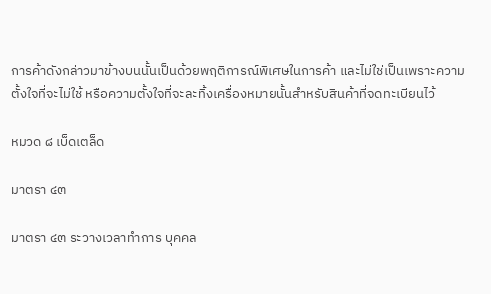การค้าดังกล่าวมาข้างบนนั้นเป็นด้วยพฤติการณ์พิเศษในการค้า และไม่ใช่เป็นเพราะความตั้งใจที่จะไม่ใช้ หรือความตั้งใจที่จะละทิ้งเครื่องหมายนั้นสำหรับสินค้าที่จดทะเบียนไว้

หมวด ๘ เบ็ดเตล็ด

มาตรา ๔๓

มาตรา ๔๓ ระวางเวลาทำการ บุคคล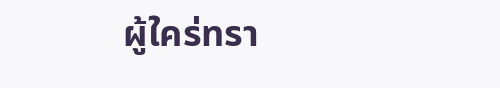ผู้ใคร่ทรา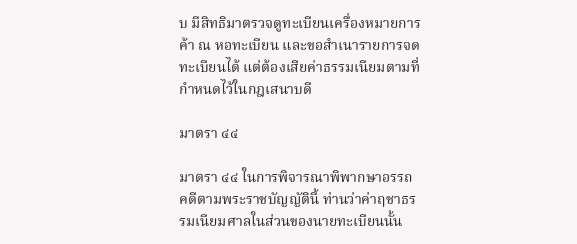บ มีสิทธิมาตรวจดูทะเบียนเครื่องหมายการค้า ณ หอทะเบียน และขอสำเนารายการจดทะเบียนได้ แต่ต้องเสียค่าธรรมเนียมตามที่กำหนดไว้ในกฎเสนาบดี

มาตรา ๔๔

มาตรา ๔๔ ในการพิจารณาพิพากษาอรรถคดีตามพระราชบัญญัตินี้ ท่านว่าค่าฤชาธรรมเนียมศาลในส่วนของนายทะเบียนนั้น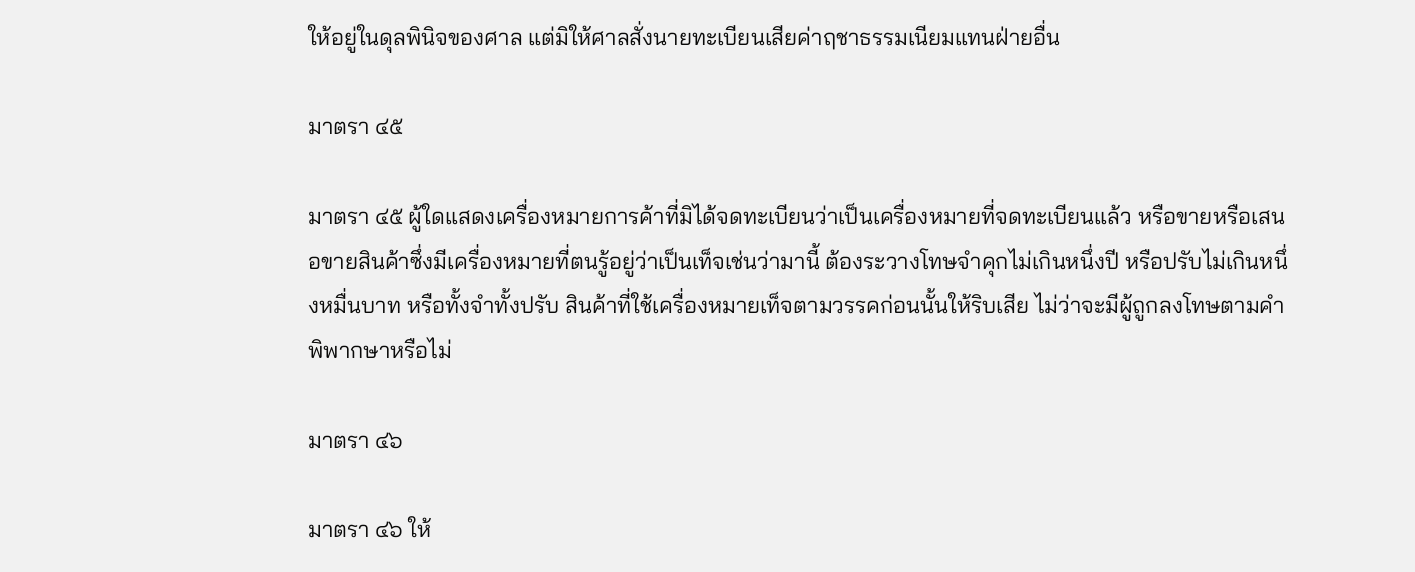ให้อยู่ในดุลพินิจของศาล แต่มิให้ศาลสั่งนายทะเบียนเสียค่าฤชาธรรมเนียมแทนฝ่ายอื่น

มาตรา ๔๕

มาตรา ๔๕ ผู้ใดแสดงเครื่องหมายการค้าที่มิได้จดทะเบียนว่าเป็นเครื่องหมายที่จดทะเบียนแล้ว หรือขายหรือเสนอขายสินค้าซึ่งมีเครื่องหมายที่ตนรู้อยู่ว่าเป็นเท็จเช่นว่ามานี้ ต้องระวางโทษจำคุกไม่เกินหนึ่งปี หรือปรับไม่เกินหนึ่งหมื่นบาท หรือทั้งจำทั้งปรับ สินค้าที่ใช้เครื่องหมายเท็จตามวรรคก่อนนั้นให้ริบเสีย ไม่ว่าจะมีผู้ถูกลงโทษตามคำพิพากษาหรือไม่

มาตรา ๔๖

มาตรา ๔๖ ให้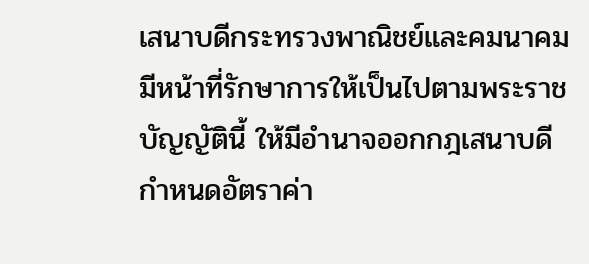เสนาบดีกระทรวงพาณิชย์และคมนาคมมีหน้าที่รักษาการให้เป็นไปตามพระราชบัญญัตินี้ ให้มีอำนาจออกกฎเสนาบดีกำหนดอัตราค่า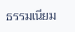ธรรมเนียม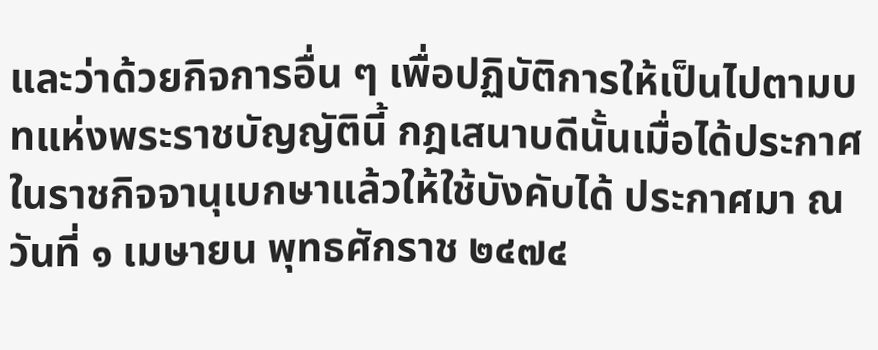และว่าด้วยกิจการอื่น ๆ เพื่อปฏิบัติการให้เป็นไปตามบทแห่งพระราชบัญญัตินี้ กฎเสนาบดีนั้นเมื่อได้ประกาศในราชกิจจานุเบกษาแล้วให้ใช้บังคับได้ ประกาศมา ณ วันที่ ๑ เมษายน พุทธศักราช ๒๔๗๔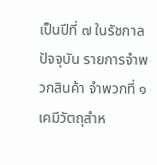เป็นปีที่ ๗ ในรัชกาลปัจจุบัน รายการจำพวกสินค้า จำพวกที่ ๑ เคมีวัตถุสำห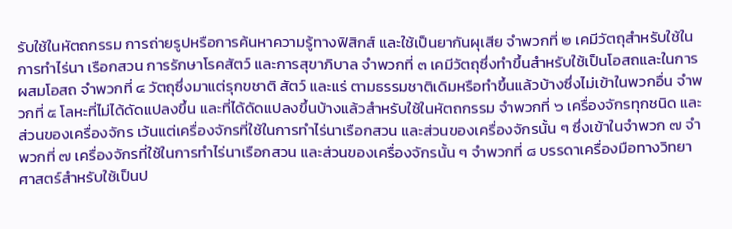รับใช้ในหัตถกรรม การถ่ายรูปหรือการค้นหาความรู้ทางฟิสิกส์ และใช้เป็นยากันผุเสีย จำพวกที่ ๒ เคมีวัตถุสำหรับใช้ในการทำไร่นา เรือกสวน การรักษาโรคสัตว์ และการสุขาภิบาล จำพวกที่ ๓ เคมีวัตถุซึ่งทำขึ้นสำหรับใช้เป็นโอสถและในการผสมโอสถ จำพวกที่ ๔ วัตถุซึ่งมาแต่รุกขชาติ สัตว์ และแร่ ตามธรรมชาติเดิมหรือทำขึ้นแล้วบ้างซึ่งไม่เข้าในพวกอื่น จำพวกที่ ๕ โลหะที่ไม่ได้ดัดแปลงขึ้น และที่ได้ดัดแปลงขึ้นบ้างแล้วสำหรับใช้ในหัตถกรรม จำพวกที่ ๖ เครื่องจักรทุกชนิด และส่วนของเครื่องจักร เว้นแต่เครื่องจักรที่ใช้ในการทำไร่นาเรือกสวน และส่วนของเครื่องจักรนั้น ๆ ซึ่งเข้าในจำพวก ๗ จำพวกที่ ๗ เครื่องจักรที่ใช้ในการทำไร่นาเรือกสวน และส่วนของเครื่องจักรนั้น ๆ จำพวกที่ ๘ บรรดาเครื่องมือทางวิทยาศาสตร์สำหรับใช้เป็นป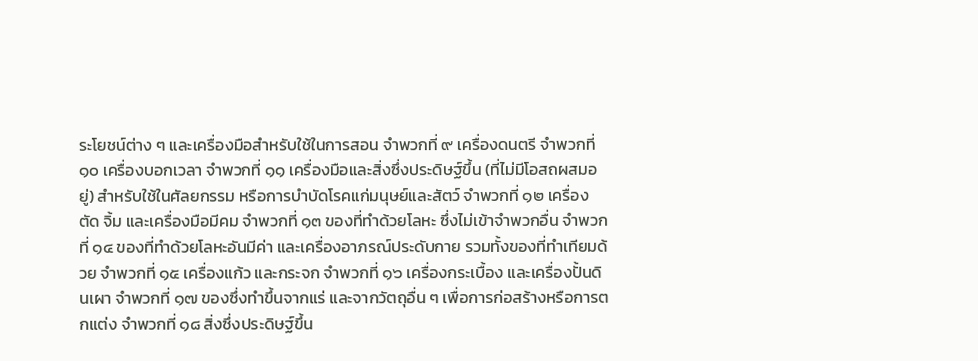ระโยชน์ต่าง ๆ และเครื่องมือสำหรับใช้ในการสอน จำพวกที่ ๙ เครื่องดนตรี จำพวกที่ ๑๐ เครื่องบอกเวลา จำพวกที่ ๑๑ เครื่องมือและสิ่งซึ่งประดิษฐ์ขึ้น (ที่ไม่มีโอสถผสมอยู่) สำหรับใช้ในศัลยกรรม หรือการบำบัดโรคแก่มนุษย์และสัตว์ จำพวกที่ ๑๒ เครื่องตัด จิ้ม และเครื่องมือมีคม จำพวกที่ ๑๓ ของที่ทำด้วยโลหะ ซึ่งไม่เข้าจำพวกอื่น จำพวกที่ ๑๔ ของที่ทำด้วยโลหะอันมีค่า และเครื่องอาภรณ์ประดับกาย รวมทั้งของที่ทำเทียมด้วย จำพวกที่ ๑๕ เครื่องแก้ว และกระจก จำพวกที่ ๑๖ เครื่องกระเบื้อง และเครื่องปั้นดินเผา จำพวกที่ ๑๗ ของซึ่งทำขึ้นจากแร่ และจากวัตถุอื่น ๆ เพื่อการก่อสร้างหรือการตกแต่ง จำพวกที่ ๑๘ สิ่งซึ่งประดิษฐ์ขึ้น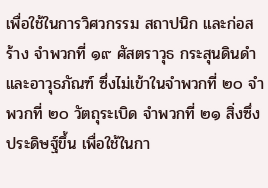เพื่อใช้ในการวิศวกรรม สถาปนิก และก่อสร้าง จำพวกที่ ๑๙ ศัสตราวุธ กระสุนดินดำ และอาวุธภัณฑ์ ซึ่งไม่เข้าในจำพวกที่ ๒๐ จำพวกที่ ๒๐ วัตถุระเบิด จำพวกที่ ๒๑ สิ่งซึ่งประดิษฐ์ขึ้น เพื่อใช้ในกา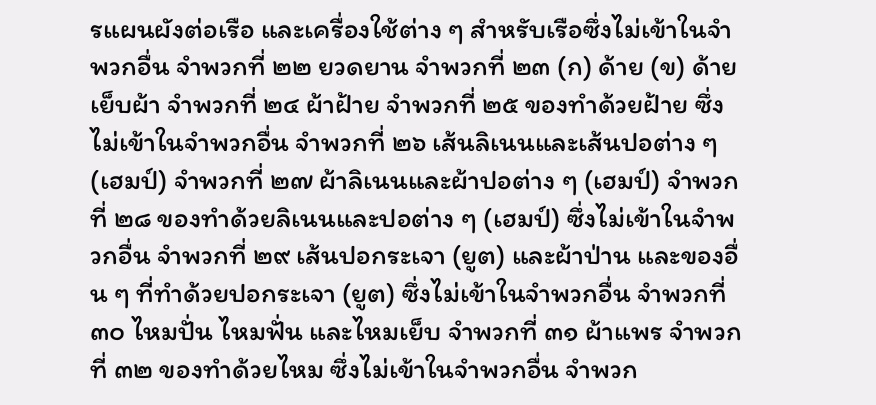รแผนผังต่อเรือ และเครื่องใช้ต่าง ๆ สำหรับเรือซึ่งไม่เข้าในจำพวกอื่น จำพวกที่ ๒๒ ยวดยาน จำพวกที่ ๒๓ (ก) ด้าย (ข) ด้ายเย็บผ้า จำพวกที่ ๒๔ ผ้าฝ้าย จำพวกที่ ๒๕ ของทำด้วยฝ้าย ซึ่งไม่เข้าในจำพวกอื่น จำพวกที่ ๒๖ เส้นลิเนนและเส้นปอต่าง ๆ (เฮมป์) จำพวกที่ ๒๗ ผ้าลิเนนและผ้าปอต่าง ๆ (เฮมป์) จำพวกที่ ๒๘ ของทำด้วยลิเนนและปอต่าง ๆ (เฮมป์) ซึ่งไม่เข้าในจำพวกอื่น จำพวกที่ ๒๙ เส้นปอกระเจา (ยูต) และผ้าป่าน และของอื่น ๆ ที่ทำด้วยปอกระเจา (ยูต) ซึ่งไม่เข้าในจำพวกอื่น จำพวกที่ ๓๐ ไหมปั่น ไหมฟั่น และไหมเย็บ จำพวกที่ ๓๑ ผ้าแพร จำพวกที่ ๓๒ ของทำด้วยไหม ซึ่งไม่เข้าในจำพวกอื่น จำพวก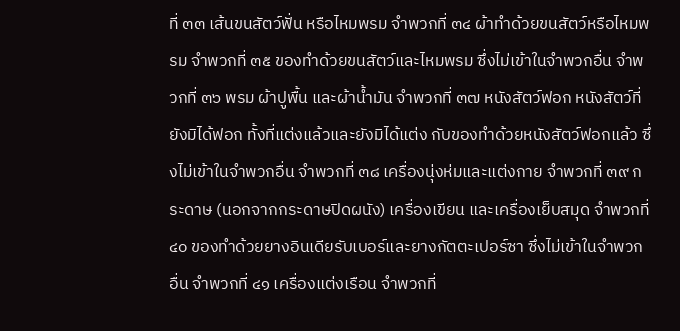ที่ ๓๓ เส้นขนสัตว์ฟั่น หรือไหมพรม จำพวกที่ ๓๔ ผ้าทำด้วยขนสัตว์หรือไหมพรม จำพวกที่ ๓๕ ของทำด้วยขนสัตว์และไหมพรม ซึ่งไม่เข้าในจำพวกอื่น จำพวกที่ ๓๖ พรม ผ้าปูพื้น และผ้าน้ำมัน จำพวกที่ ๓๗ หนังสัตว์ฟอก หนังสัตว์ที่ยังมิได้ฟอก ทั้งที่แต่งแล้วและยังมิได้แต่ง กับของทำด้วยหนังสัตว์ฟอกแล้ว ซึ่งไม่เข้าในจำพวกอื่น จำพวกที่ ๓๘ เครื่องนุ่งห่มและแต่งกาย จำพวกที่ ๓๙ กระดาษ (นอกจากกระดาษปิดผนัง) เครื่องเขียน และเครื่องเย็บสมุด จำพวกที่ ๔๐ ของทำด้วยยางอินเดียรับเบอร์และยางกัตตะเปอร์ซา ซึ่งไม่เข้าในจำพวกอื่น จำพวกที่ ๔๑ เครื่องแต่งเรือน จำพวกที่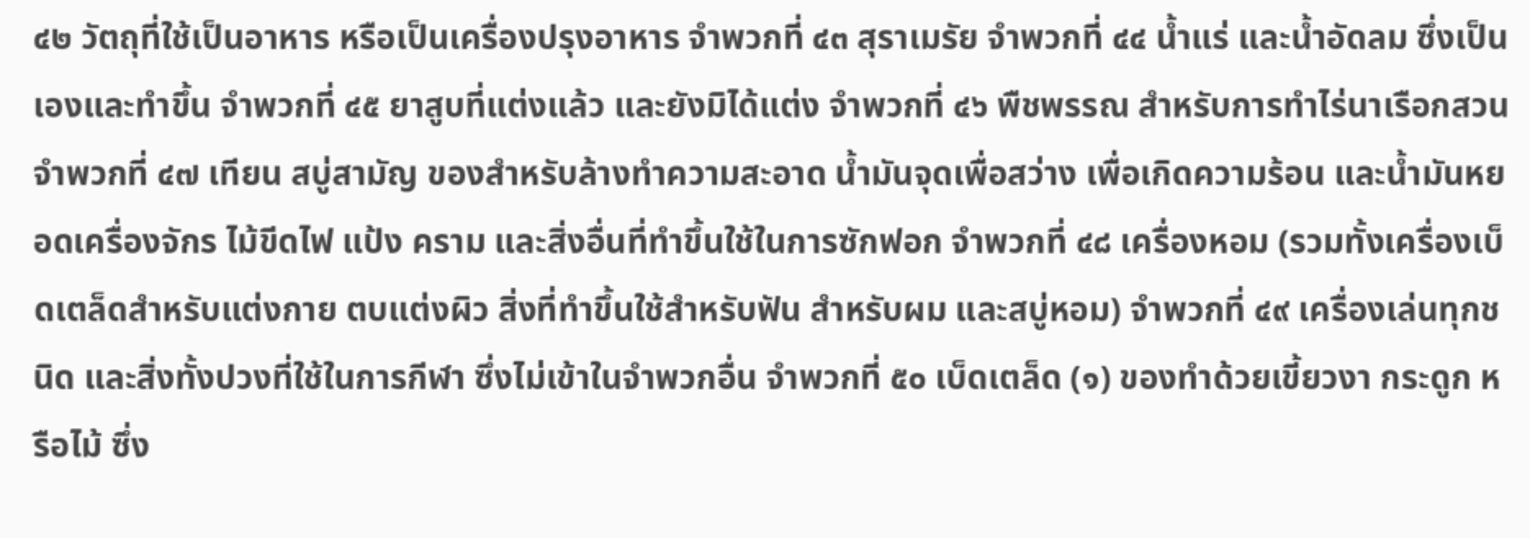๔๒ วัตถุที่ใช้เป็นอาหาร หรือเป็นเครื่องปรุงอาหาร จำพวกที่ ๔๓ สุราเมรัย จำพวกที่ ๔๔ น้ำแร่ และน้ำอัดลม ซึ่งเป็นเองและทำขึ้น จำพวกที่ ๔๕ ยาสูบที่แต่งแล้ว และยังมิได้แต่ง จำพวกที่ ๔๖ พืชพรรณ สำหรับการทำไร่นาเรือกสวน จำพวกที่ ๔๗ เทียน สบู่สามัญ ของสำหรับล้างทำความสะอาด น้ำมันจุดเพื่อสว่าง เพื่อเกิดความร้อน และน้ำมันหยอดเครื่องจักร ไม้ขีดไฟ แป้ง คราม และสิ่งอื่นที่ทำขึ้นใช้ในการซักฟอก จำพวกที่ ๔๘ เครื่องหอม (รวมทั้งเครื่องเบ็ดเตล็ดสำหรับแต่งกาย ตบแต่งผิว สิ่งที่ทำขึ้นใช้สำหรับฟัน สำหรับผม และสบู่หอม) จำพวกที่ ๔๙ เครื่องเล่นทุกชนิด และสิ่งทั้งปวงที่ใช้ในการกีฬา ซึ่งไม่เข้าในจำพวกอื่น จำพวกที่ ๕๐ เบ็ดเตล็ด (๑) ของทำด้วยเขี้ยวงา กระดูก หรือไม้ ซึ่ง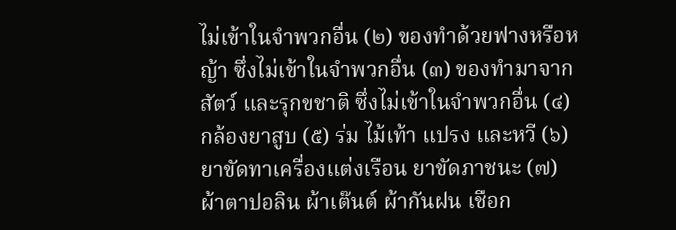ไม่เข้าในจำพวกอื่น (๒) ของทำด้วยฟางหรือหญ้า ซึ่งไม่เข้าในจำพวกอื่น (๓) ของทำมาจากสัตว์ และรุกขชาติ ซึ่งไม่เข้าในจำพวกอื่น (๔) กล้องยาสูบ (๕) ร่ม ไม้เท้า แปรง และหวี (๖) ยาขัดทาเครื่องแต่งเรือน ยาขัดภาชนะ (๗) ผ้าตาปอลิน ผ้าเต๊นต์ ผ้ากันฝน เชือก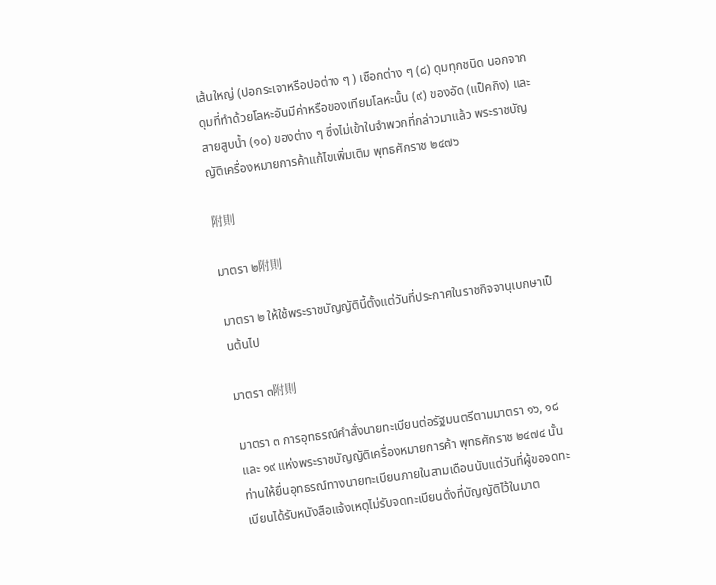เส้นใหญ่ (ปอกระเจาหรือปอต่าง ๆ ) เชือกต่าง ๆ (๘) ดุมทุกชนิด นอกจากดุมที่ทำด้วยโลหะอันมีค่าหรือของเทียมโลหะนั้น (๙) ของอัด (แป็คกิง) และสายสูบน้ำ (๑๐) ของต่าง ๆ ซึ่งไม่เข้าในจำพวกที่กล่าวมาแล้ว พระราชบัญญัติเครื่องหมายการค้าแก้ไขเพิ่มเติม พุทธศักราช ๒๔๗๖

附則

มาตรา ๒附則

มาตรา ๒ ให้ใช้พระราชบัญญัตินี้ตั้งแต่วันที่ประกาศในราชกิจจานุเบกษาเป็นต้นไป

มาตรา ๓附則

มาตรา ๓ การอุทธรณ์คำสั่งนายทะเบียนต่อรัฐมนตรีตามมาตรา ๑๖, ๑๘ และ ๑๙ แห่งพระราชบัญญัติเครื่องหมายการค้า พุทธศักราช ๒๔๗๔ นั้น ท่านให้ยื่นอุทธรณ์ทางนายทะเบียนภายในสามเดือนนับแต่วันที่ผู้ขอจดทะเบียนได้รับหนังสือแจ้งเหตุไม่รับจดทะเบียนดั่งที่บัญญัติไว้ในมาต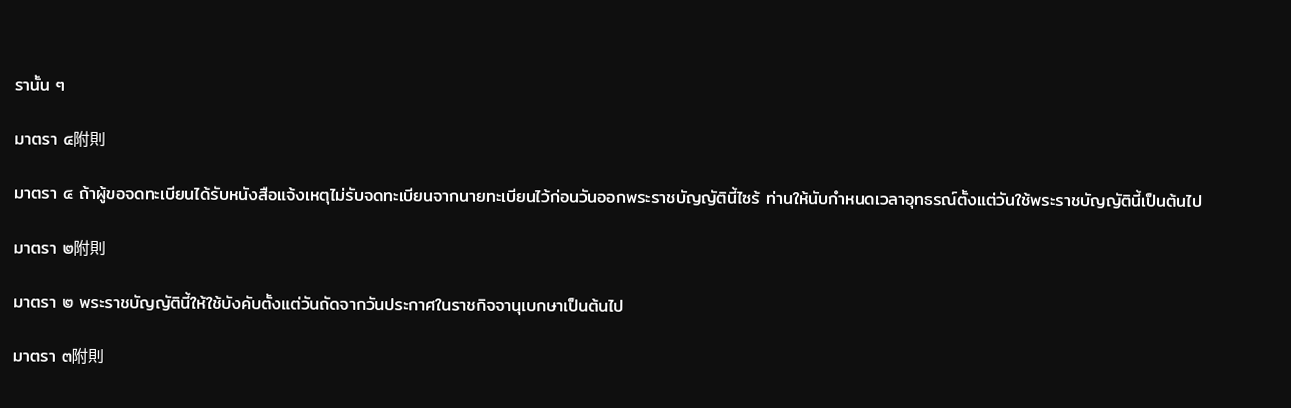รานั้น ๆ

มาตรา ๔附則

มาตรา ๔ ถ้าผู้ขอจดทะเบียนได้รับหนังสือแจ้งเหตุไม่รับจดทะเบียนจากนายทะเบียนไว้ก่อนวันออกพระราชบัญญัตินี้ไซร้ ท่านให้นับกำหนดเวลาอุทธรณ์ตั้งแต่วันใช้พระราชบัญญัตินี้เป็นต้นไป

มาตรา ๒附則

มาตรา ๒ พระราชบัญญัตินี้ให้ใช้บังคับตั้งแต่วันถัดจากวันประกาศในราชกิจจานุเบกษาเป็นต้นไป

มาตรา ๓附則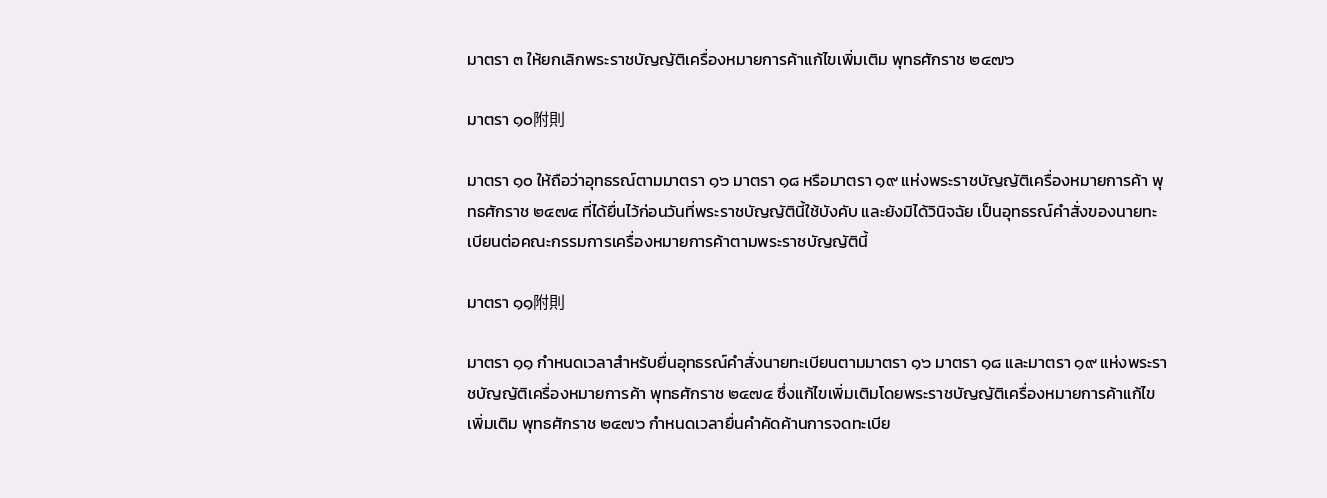มาตรา ๓ ให้ยกเลิกพระราชบัญญัติเครื่องหมายการค้าแก้ไขเพิ่มเติม พุทธศักราช ๒๔๗๖

มาตรา ๑๐附則

มาตรา ๑๐ ให้ถือว่าอุทธรณ์ตามมาตรา ๑๖ มาตรา ๑๘ หรือมาตรา ๑๙ แห่งพระราชบัญญัติเครื่องหมายการค้า พุทธศักราช ๒๔๗๔ ที่ได้ยื่นไว้ก่อนวันที่พระราชบัญญัตินี้ใช้บังคับ และยังมิได้วินิจฉัย เป็นอุทธรณ์คำสั่งของนายทะเบียนต่อคณะกรรมการเครื่องหมายการค้าตามพระราชบัญญัตินี้

มาตรา ๑๑附則

มาตรา ๑๑ กำหนดเวลาสำหรับยื่นอุทธรณ์คำสั่งนายทะเบียนตามมาตรา ๑๖ มาตรา ๑๘ และมาตรา ๑๙ แห่งพระราชบัญญัติเครื่องหมายการค้า พุทธศักราช ๒๔๗๔ ซึ่งแก้ไขเพิ่มเติมโดยพระราชบัญญัติเครื่องหมายการค้าแก้ไขเพิ่มเติม พุทธศักราช ๒๔๗๖ กำหนดเวลายื่นคำคัดค้านการจดทะเบีย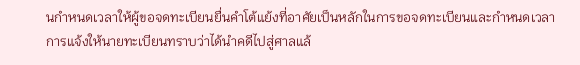นกำหนดเวลาให้ผู้ขอจดทะเบียนยื่นคำโต้แย้งที่อาศัยเป็นหลักในการขอจดทะเบียนและกำหนดเวลาการแจ้งให้นายทะเบียนทราบว่าได้นำคดีไปสู่ศาลแล้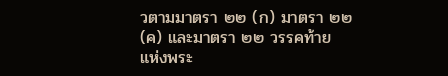วตามมาตรา ๒๒ (ก) มาตรา ๒๒ (ค) และมาตรา ๒๒ วรรคท้าย แห่งพระ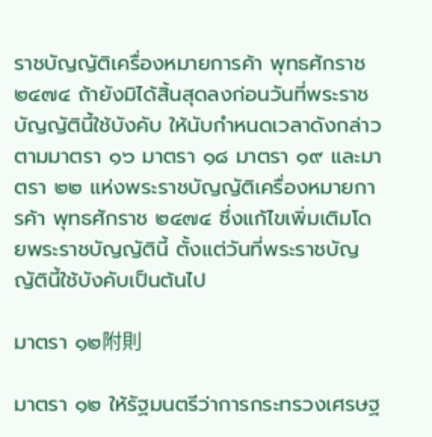ราชบัญญัติเครื่องหมายการค้า พุทธศักราช ๒๔๗๔ ถ้ายังมิได้สิ้นสุดลงก่อนวันที่พระราชบัญญัตินี้ใช้บังคับ ให้นับกำหนดเวลาดังกล่าวตามมาตรา ๑๖ มาตรา ๑๘ มาตรา ๑๙ และมาตรา ๒๒ แห่งพระราชบัญญัติเครื่องหมายการค้า พุทธศักราช ๒๔๗๔ ซึ่งแก้ไขเพิ่มเติมโดยพระราชบัญญัตินี้ ตั้งแต่วันที่พระราชบัญญัตินี้ใช้บังคับเป็นต้นไป

มาตรา ๑๒附則

มาตรา ๑๒ ให้รัฐมนตรีว่าการกระทรวงเศรษฐ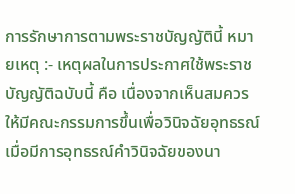การรักษาการตามพระราชบัญญัตินี้ หมายเหตุ :- เหตุผลในการประกาศใช้พระราชบัญญัติฉบับนี้ คือ เนื่องจากเห็นสมควรให้มีคณะกรรมการขึ้นเพื่อวินิจฉัยอุทธรณ์ เมื่อมีการอุทธรณ์คำวินิจฉัยของนา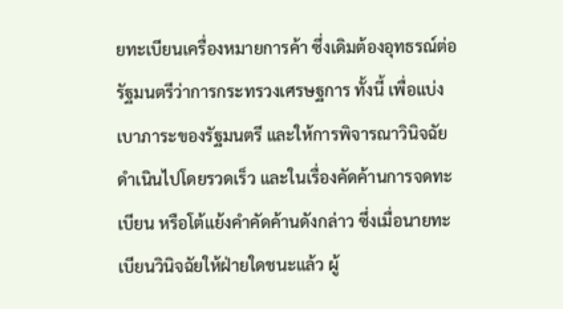ยทะเบียนเครื่องหมายการค้า ซึ่งเดิมต้องอุทธรณ์ต่อรัฐมนตรีว่าการกระทรวงเศรษฐการ ทั้งนี้ เพื่อแบ่งเบาภาระของรัฐมนตรี และให้การพิจารณาวินิจฉัยดำเนินไปโดยรวดเร็ว และในเรื่องคัดค้านการจดทะเบียน หรือโต้แย้งคำคัดค้านดังกล่าว ซึ่งเมื่อนายทะเบียนวินิจฉัยให้ฝ่ายใดชนะแล้ว ผู้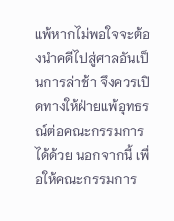แพ้หากไม่พอใจจะต้องนำคดีไปสู่ศาลอันเป็นการล่าช้า จึงควรเปิดทางให้ฝ่ายแพ้อุทธรณ์ต่อคณะกรรมการได้ด้วย นอกจากนี้ เพื่อให้คณะกรรมการ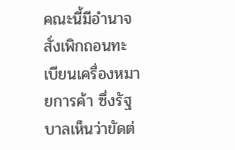คณะนี้มีอำนาจสั่งเพิกถอนทะเบียนเครื่องหมายการค้า ซึ่งรัฐบาลเห็นว่าขัดต่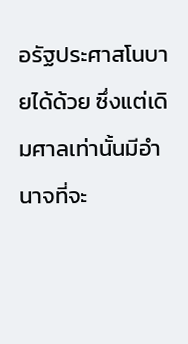อรัฐประศาสโนบายได้ด้วย ซึ่งแต่เดิมศาลเท่านั้นมีอำนาจที่จะ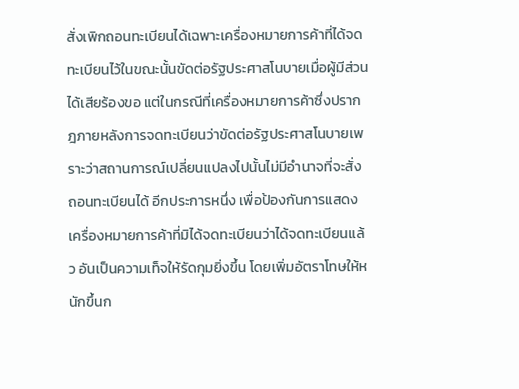สั่งเพิกถอนทะเบียนได้เฉพาะเครื่องหมายการค้าที่ได้จดทะเบียนไว้ในขณะนั้นขัดต่อรัฐประศาสโนบายเมื่อผู้มีส่วนได้เสียร้องขอ แต่ในกรณีที่เครื่องหมายการค้าซึ่งปรากฎภายหลังการจดทะเบียนว่าขัดต่อรัฐประศาสโนบายเพราะว่าสถานการณ์เปลี่ยนแปลงไปนั้นไม่มีอำนาจที่จะสั่งถอนทะเบียนได้ อีกประการหนึ่ง เพื่อป้องกันการแสดงเครื่องหมายการค้าที่มิได้จดทะเบียนว่าได้จดทะเบียนแล้ว อันเป็นความเท็จให้รัดกุมยิ่งขึ้น โดยเพิ่มอัตราโทษให้หนักขึ้นก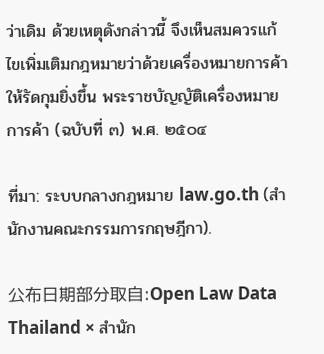ว่าเดิม ด้วยเหตุดังกล่าวนี้ จึงเห็นสมควรแก้ไขเพิ่มเติมกฎหมายว่าด้วยเครื่องหมายการค้าให้รัดกุมยิ่งขึ้น พระราชบัญญัติเครื่องหมายการค้า (ฉบับที่ ๓) พ.ศ. ๒๕๐๔

ที่มา: ระบบกลางกฎหมาย law.go.th (สำนักงานคณะกรรมการกฤษฎีกา).

公布日期部分取自:Open Law Data Thailand × สำนัก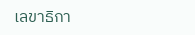เลขาธิกา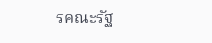รคณะรัฐ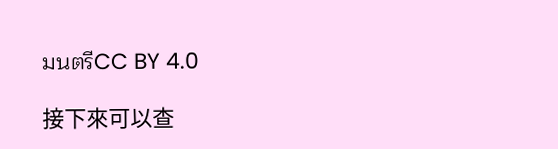มนตรีCC BY 4.0

接下來可以查